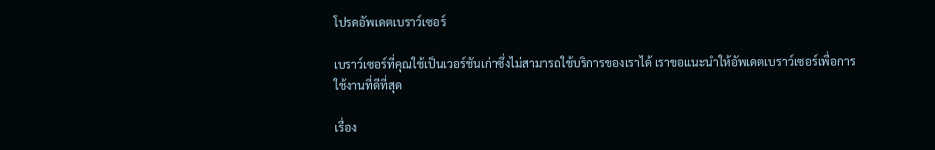โปรดอัพเดตเบราว์เซอร์

เบราว์เซอร์ที่คุณใช้เป็นเวอร์ชันเก่าซึ่งไม่สามารถใช้บริการของเราได้ เราขอแนะนำให้อัพเดตเบราว์เซอร์เพื่อการใช้งานที่ดีที่สุด

เรื่อง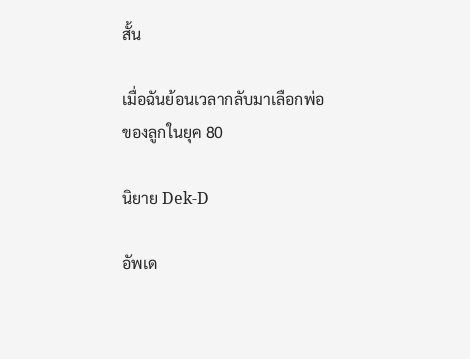สั้น

เมื่อฉันย้อนเวลากลับมาเลือกพ่อของลูกในยุค 80

นิยาย Dek-D

อัพเด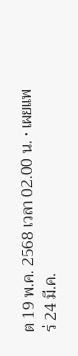ต 19 พ.ค. 2568 เวลา 02.00 น. • เผยแพร่ 24 มี.ค.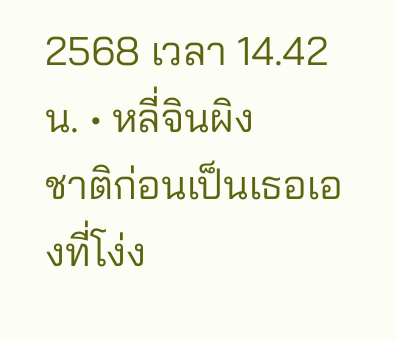2568 เวลา 14.42 น. • หลี่จินผิง
ชาติก่อนเป็นเธอเองที่โง่ง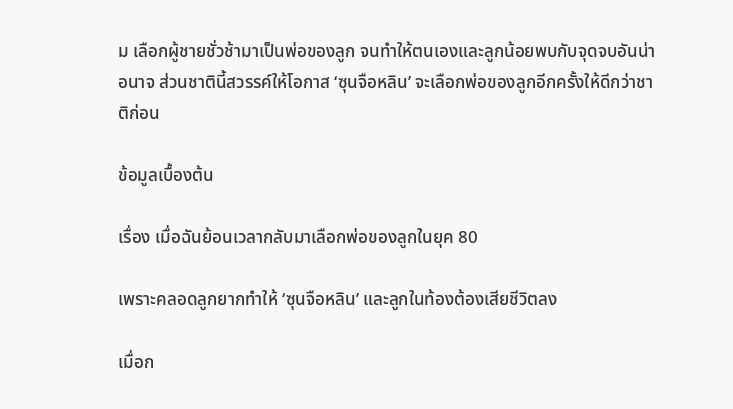ม เลือกผู้ชายชั่วช้ามาเป็นพ่อของลูก จนทำให้ตนเองและลูกน้อยพบกับจุดจบอันน่าอนาจ ส่วนชาตินี้สวรรค์ให้โอกาส ‘ซุนจือหลิน’ จะเลือกพ่อของลูกอีกครั้งให้ดีกว่าชาติก่อน

ข้อมูลเบื้องต้น

เรื่อง เมื่อฉันย้อนเวลากลับมาเลือกพ่อของลูกในยุค 80

เพราะคลอดลูกยากทำให้ ‘ซุนจือหลิน’ และลูกในท้องต้องเสียชีวิตลง

เมื่อก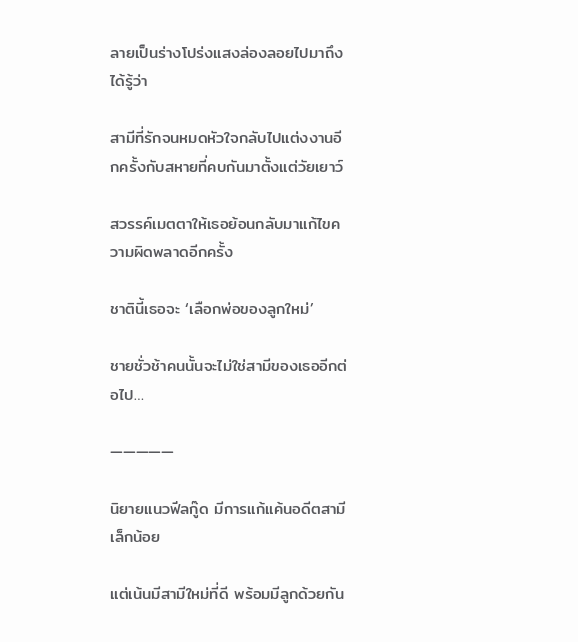ลายเป็นร่างโปร่งแสงล่องลอยไปมาถึงได้รู้ว่า

สามีที่รักจนหมดหัวใจกลับไปแต่งงานอีกครั้งกับสหายที่คบกันมาตั้งแต่วัยเยาว์

สวรรค์เมตตาให้เธอย้อนกลับมาแก้ไขความผิดพลาดอีกครั้ง

ชาตินี้เธอจะ ‘เลือกพ่อของลูกใหม่’

ชายชั่วช้าคนนั้นจะไม่ใช่สามีของเธออีกต่อไป…

—————

นิยายแนวฟีลกู๊ด มีการแก้แค้นอดีตสามีเล็กน้อย

แต่เน้นมีสามีใหม่ที่ดี พร้อมมีลูกด้วยกัน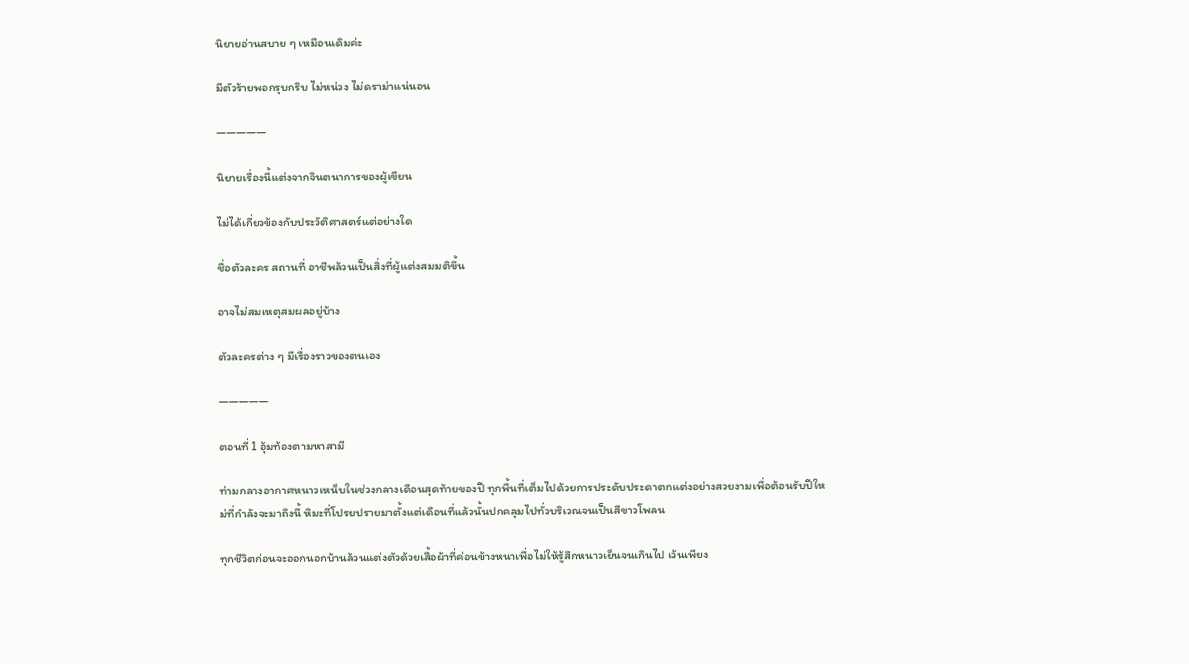นิยายอ่านสบาย ๆ เหมือนเดิมค่ะ

มีตัวร้ายพอกรุบกริบ ไม่หน่วง ไม่ดราม่าแน่นอน

—————

นิยายเรื่องนี้แต่งจากจินตนาการของผู้เขียน

ไม่ได้เกี่ยวข้องกับประวัติศาสตร์แต่อย่างใด

ชื่อตัวละคร สถานที่ อาชีพล้วนเป็นสิ่งที่ผู้แต่งสมมติขึ้น

อาจไม่สมเหตุสมผลอยู่บ้าง

ตัวละครต่าง ๆ มีเรื่องราวของตนเอง

—————

ตอนที่ 1 อุ้มท้องตามหาสามี

ท่ามกลางอากาศหนาวเหน็บในช่วงกลางเดือนสุดท้ายของปี ทุกพื้นที่เต็มไปด้วยการประดับประดาตกแต่งอย่างสวยงามเพื่อต้อนรับปีใหม่ที่กำลังจะมาถึงนี้ หิมะที่โปรยปรายมาตั้งแต่เดือนที่แล้วนั้นปกคลุมไปทั่วบริเวณจนเป็นสีขาวโพลน

ทุกชีวิตก่อนจะออกนอกบ้านล้วนแต่งตัวด้วยเสื้อผ้าที่ค่อนข้างหนาเพื่อไม่ให้รู้สึกหนาวเย็นจนเกินไป เว้นเพียง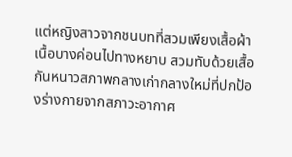แต่หญิงสาวจากชนบทที่สวมเพียงเสื้อผ้าเนื้อบางค่อนไปทางหยาบ สวมทับด้วยเสื้อกันหนาวสภาพกลางเก่ากลางใหม่ที่ปกป้องร่างกายจากสภาวะอากาศ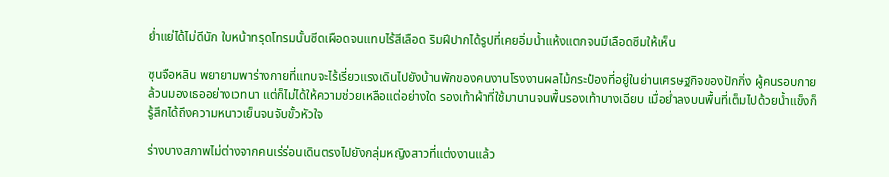ย่ำแย่ได้ไม่ดีนัก ใบหน้าทรุดโทรมนั้นซีดเผือดจนแทบไร้สีเลือด ริมฝีปากได้รูปที่เคยอิ่มน้ำแห้งแตกจนมีเลือดซึมให้เห็น

ซุนจือหลิน พยายามพาร่างกายที่แทบจะไร้เรี่ยวแรงเดินไปยังบ้านพักของคนงานโรงงานผลไม้กระป๋องที่อยู่ในย่านเศรษฐกิจของปักกิ่ง ผู้คนรอบกายล้วนมองเธออย่างเวทนา แต่ก็ไม่ได้ให้ความช่วยเหลือแต่อย่างใด รองเท้าผ้าที่ใช้มานานจนพื้นรองเท้าบางเฉียบ เมื่อย่ำลงบนพื้นที่เต็มไปด้วยน้ำแข็งก็รู้สึกได้ถึงความหนาวเย็นจนจับขั้วหัวใจ

ร่างบางสภาพไม่ต่างจากคนเร่ร่อนเดินตรงไปยังกลุ่มหญิงสาวที่แต่งงานแล้ว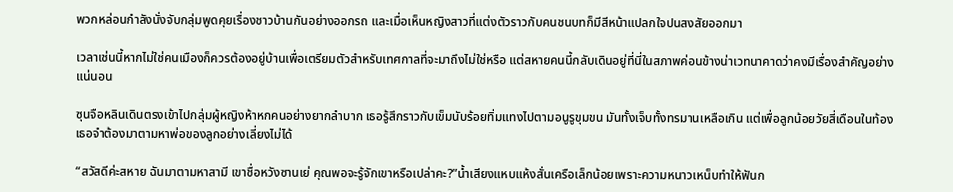พวกหล่อนกำลังนั่งจับกลุ่มพูดคุยเรื่องชาวบ้านกันอย่างออกรถ และเมื่อเห็นหญิงสาวที่แต่งตัวราวกับคนชนบทก็มีสีหน้าแปลกใจปนสงสัยออกมา

เวลาเช่นนี้หากไม่ใช่คนเมืองก็ควรต้องอยู่บ้านเพื่อเตรียมตัวสำหรับเทศกาลที่จะมาถึงไม่ใช่หรือ แต่สหายคนนี้กลับเดินอยู่ที่นี่ในสภาพค่อนข้างน่าเวทนาคาดว่าคงมีเรื่องสำคัญอย่างแน่นอน

ซุนจือหลินเดินตรงเข้าไปกลุ่มผู้หญิงห้าหกคนอย่างยากลำบาก เธอรู้สึกราวกับเข็มนับร้อยทิ่มแทงไปตามอนูรูขุมขน มันทั้งเจ็บทั้งทรมานเหลือเกิน แต่เพื่อลูกน้อยวัยสี่เดือนในท้อง เธอจำต้องมาตามหาพ่อของลูกอย่างเลี่ยงไม่ได้

“สวัสดีค่ะสหาย ฉันมาตามหาสามี เขาชื่อหวังซานเย่ คุณพอจะรู้จักเขาหรือเปล่าคะ?”น้ำเสียงแหบแห้งสั่นเครือเล็กน้อยเพราะความหนาวเหน็บทำให้ฟันก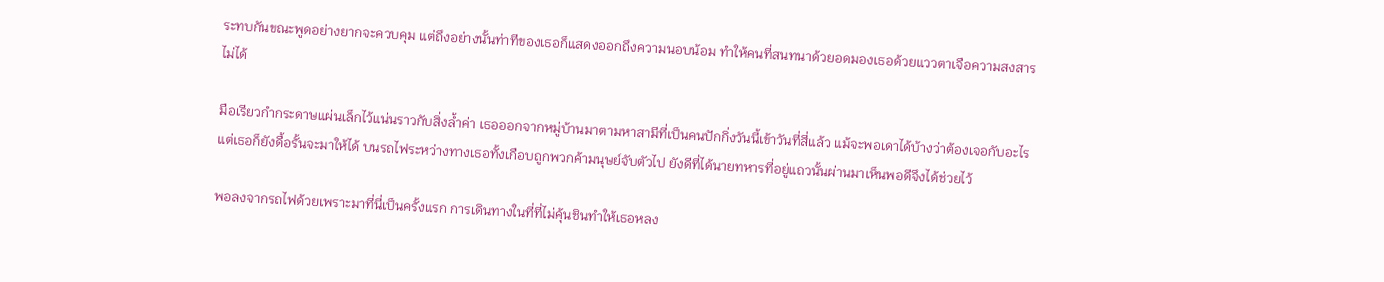ระทบกันขณะพูดอย่างยากจะควบคุม แต่ถึงอย่างนั้นท่าทีของเธอก็แสดงออกถึงความนอบน้อม ทำให้คนที่สนทนาด้วยอดมองเธอด้วยแววตาเจือความสงสารไม่ได้

มือเรียวกำกระดาษแผ่นเล็กไว้แน่นราวกับสิ่งล้ำค่า เธอออกจากหมู่บ้านมาตามหาสามีที่เป็นคนปักกิ่งวันนี้เข้าวันที่สี่แล้ว แม้จะพอเดาได้บ้างว่าต้องเจอกับอะไร แต่เธอก็ยังดื้อรั้นจะมาให้ได้ บนรถไฟระหว่างทางเธอทั้งเกือบถูกพวกค้ามนุษย์จับตัวไป ยังดีที่ได้นายทหารที่อยู่แถวนั้นผ่านมาเห็นพอดีจึงได้ช่วยไว้

พอลงจากรถไฟด้วยเพราะมาที่นี่เป็นครั้งแรก การเดินทางในที่ที่ไม่คุ้นชินทำให้เธอหลง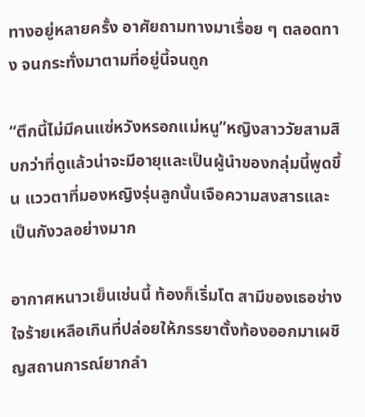ทางอยู่หลายครั้ง อาศัยถามทางมาเรื่อย ๆ ตลอดทาง จนกระทั่งมาตามที่อยู่นี้จนถูก

“ตึกนี้ไม่มีคนแซ่หวังหรอกแม่หนู”หญิงสาววัยสามสิบกว่าที่ดูแล้วน่าจะมีอายุและเป็นผู้นำของกลุ่มนี้พูดขึ้น แววตาที่มองหญิงรุ่นลูกนั้นเจือความสงสารและเป็นกังวลอย่างมาก

อากาศหนาวเย็นเช่นนี้ ท้องก็เริ่มโต สามีของเธอช่างใจร้ายเหลือเกินที่ปล่อยให้ภรรยาตั้งท้องออกมาเผชิญสถานการณ์ยากลำ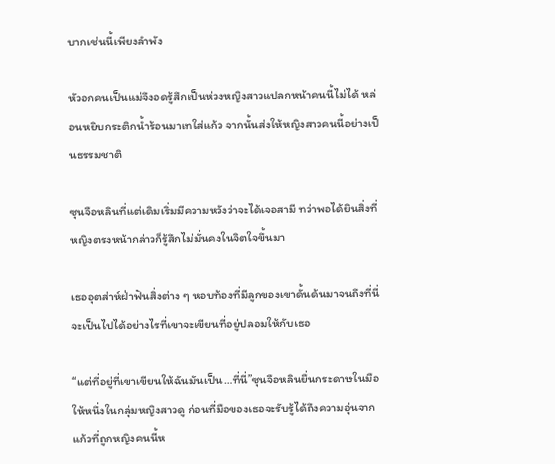บากเช่นนี้เพียงลำพัง

หัวอกคนเป็นแม่จึงอดรู้สึกเป็นห่วงหญิงสาวแปลกหน้าคนนี้ไม่ได้ หล่อนหยิบกระติกน้ำร้อนมาเทใส่แก้ว จากนั้นส่งให้หญิงสาวคนนี้อย่างเป็นธรรมชาติ

ซุนจือหลินที่แต่เดิมเริ่มมีความหวังว่าจะได้เจอสามี ทว่าพอได้ยินสิ่งที่หญิงตรงหน้ากล่าวก็รู้สึกไม่มั่นคงในจิตใจขึ้นมา

เธออุตส่าห์ฝ่าฟันสิ่งต่าง ๆ หอบท้องที่มีลูกของเขาดั้นด้นมาจนถึงที่นี่ จะเป็นไปได้อย่างไรที่เขาจะเขียนที่อยู่ปลอมให้กับเธอ

“แต่ที่อยู่ที่เขาเขียนให้ฉันมันเป็น…ที่นี่”ซุนจือหลินยื่นกระดาษในมือให้หนึ่งในกลุ่มหญิงสาวดู ก่อนที่มือของเธอจะรับรู้ได้ถึงความอุ่นจากแก้วที่ถูกหญิงคนนี้ห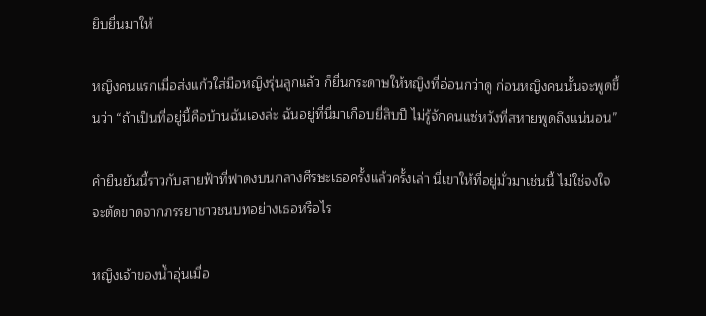ยิบยื่นมาให้

หญิงคนแรกเมื่อส่งแก้วใส่มือหญิงรุ่นลูกแล้ว ก็ยื่นกระดาษให้หญิงที่อ่อนกว่าดู ก่อนหญิงคนนั้นจะพูดขึ้นว่า “ถ้าเป็นที่อยู่นี้คือบ้านฉันเองล่ะ ฉันอยู่ที่นี่มาเกือบยี่สิบปี ไม่รู้จักคนแซ่หวังที่สหายพูดถึงแน่นอน”

คำยืนยันนี้ราวกับสายฟ้าที่ฟาดงบนกลางศีรษะเธอครั้งแล้วครั้งเล่า นี่เขาให้ที่อยู่มั่วมาเช่นนี้ ไม่ใช่จงใจจะตัดขาดจากภรรยาชาวชนบทอย่างเธอหรือไร

หญิงเจ้าของน้ำอุ่นเมื่อ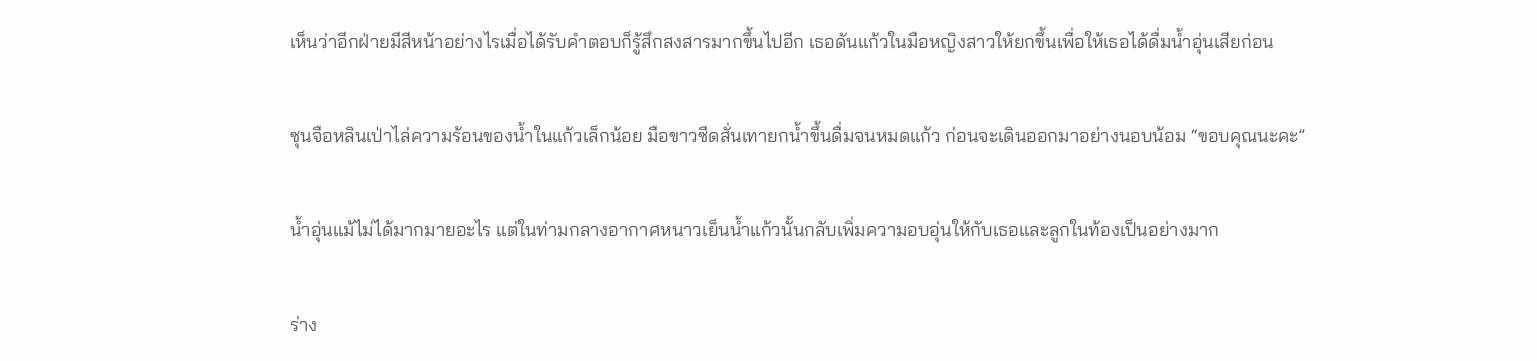เห็นว่าอีกฝ่ายมีสีหน้าอย่างไรเมื่อได้รับคำตอบก็รู้สึกสงสารมากขึ้นไปอีก เธอดันแก้วในมือหญิงสาวให้ยกขึ้นเพื่อให้เธอได้ดื่มน้ำอุ่นเสียก่อน

ซุนจือหลินเป่าไล่ความร้อนของน้ำในแก้วเล็กน้อย มือขาวซีดสั่นเทายกน้ำขึ้นดื่มจนหมดแก้ว ก่อนจะเดินออกมาอย่างนอบน้อม “ขอบคุณนะคะ”

น้ำอุ่นแม้ไม่ได้มากมายอะไร แต่ในท่ามกลางอากาศหนาวเย็นน้ำแก้วนั้นกลับเพิ่มความอบอุ่นให้กับเธอและลูกในท้องเป็นอย่างมาก

ร่าง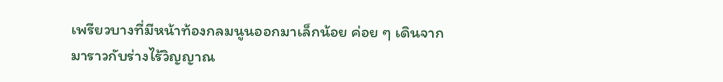เพรียวบางที่มีหน้าท้องกลมนูนออกมาเล็กน้อย ค่อย ๆ เดินจากมาราวกับร่างไร้วิญญาณ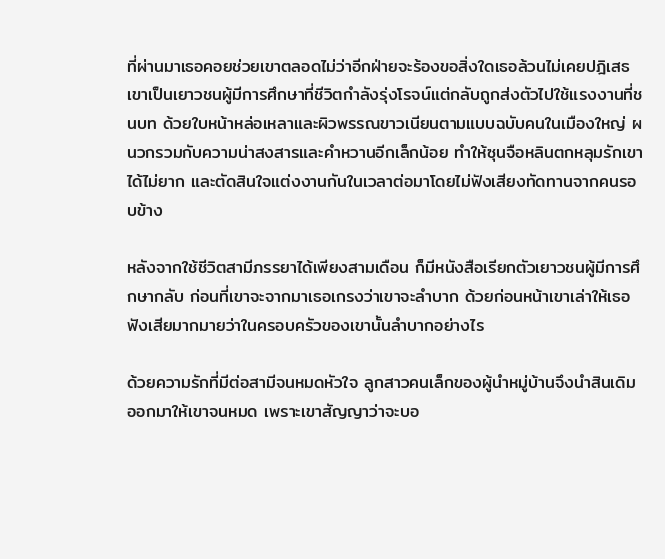ที่ผ่านมาเธอคอยช่วยเขาตลอดไม่ว่าอีกฝ่ายจะร้องขอสิ่งใดเธอล้วนไม่เคยปฎิเสธ เขาเป็นเยาวชนผู้มีการศึกษาที่ชีวิตกำลังรุ่งโรจน์แต่กลับถูกส่งตัวไปใช้แรงงานที่ชนบท ด้วยใบหน้าหล่อเหลาและผิวพรรณขาวเนียนตามแบบฉบับคนในเมืองใหญ่ ผนวกรวมกับความน่าสงสารและคำหวานอีกเล็กน้อย ทำให้ซุนจือหลินตกหลุมรักเขาได้ไม่ยาก และตัดสินใจแต่งงานกันในเวลาต่อมาโดยไม่ฟังเสียงทัดทานจากคนรอบข้าง

หลังจากใช้ชีวิตสามีภรรยาได้เพียงสามเดือน ก็มีหนังสือเรียกตัวเยาวชนผู้มีการศึกษากลับ ก่อนที่เขาจะจากมาเธอเกรงว่าเขาจะลำบาก ด้วยก่อนหน้าเขาเล่าให้เธอฟังเสียมากมายว่าในครอบครัวของเขานั้นลำบากอย่างไร

ด้วยความรักที่มีต่อสามีจนหมดหัวใจ ลูกสาวคนเล็กของผู้นำหมู่บ้านจึงนำสินเดิมออกมาให้เขาจนหมด เพราะเขาสัญญาว่าจะบอ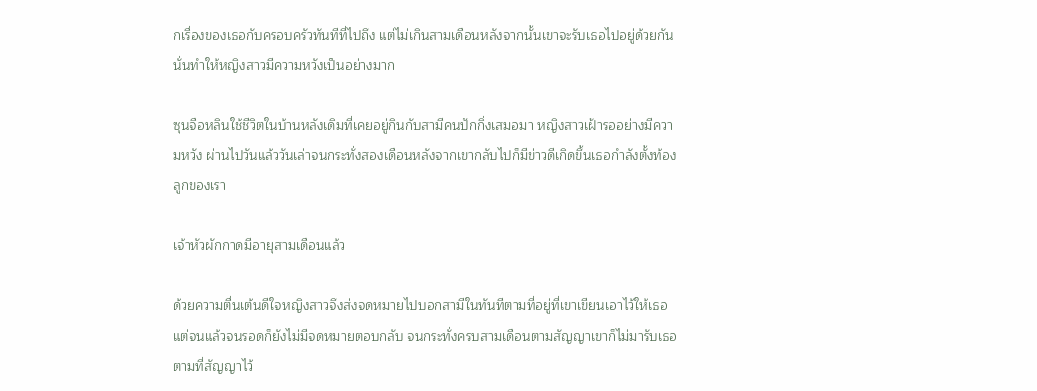กเรื่องของเธอกับครอบครัวทันทีที่ไปถึง แต่ไม่เกินสามเดือนหลังจากนั้นเขาจะรับเธอไปอยู่ด้วยกัน นั่นทำให้หญิงสาวมีความหวังเป็นอย่างมาก

ซุนจือหลินใช้ชีวิตในบ้านหลังเดิมที่เคยอยู่กินกับสามีคนปักกิ่งเสมอมา หญิงสาวเฝ้ารออย่างมีความหวัง ผ่านไปวันแล้ววันเล่าจนกระทั่งสองเดือนหลังจากเขากลับไปก็มีข่าวดีเกิดขึ้นเธอกำลังตั้งท้องลูกของเรา

เจ้าหัวผักกาดมีอายุสามเดือนแล้ว

ด้วยความตื่นเต้นดีใจหญิงสาวจึงส่งจดหมายไปบอกสามีในทันทีตามที่อยู่ที่เขาเขียนเอาไว้ให้เธอ แต่จนแล้วจนรอดก็ยังไม่มีจดหมายตอบกลับ จนกระทั่งครบสามเดือนตามสัญญาเขาก็ไม่มารับเธอตามที่สัญญาไว้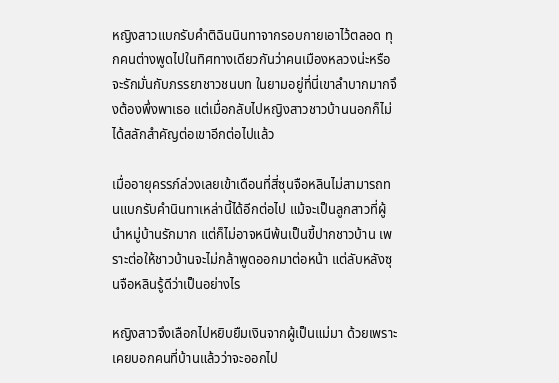หญิงสาวแบกรับคำติฉินนินทาจากรอบกายเอาไว้ตลอด ทุกคนต่างพูดไปในทิศทางเดียวกันว่าคนเมืองหลวงน่ะหรือจะรักมั่นกับภรรยาชาวชนบท ในยามอยู่ที่นี่เขาลำบากมากจึงต้องพึ่งพาเธอ แต่เมื่อกลับไปหญิงสาวชาวบ้านนอกก็ไม่ได้สลักสำคัญต่อเขาอีกต่อไปแล้ว

เมื่ออายุครรภ์ล่วงเลยเข้าเดือนที่สี่ซุนจือหลินไม่สามารถทนแบกรับคำนินทาเหล่านี้ได้อีกต่อไป แม้จะเป็นลูกสาวที่ผู้นำหมู่บ้านรักมาก แต่ก็ไม่อาจหนีพ้นเป็นขี้ปากชาวบ้าน เพราะต่อให้ชาวบ้านจะไม่กล้าพูดออกมาต่อหน้า แต่ลับหลังซุนจือหลินรู้ดีว่าเป็นอย่างไร

หญิงสาวจึงเลือกไปหยิบยืมเงินจากผู้เป็นแม่มา ด้วยเพราะเคยบอกคนที่บ้านแล้วว่าจะออกไป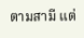ตามสามี แต่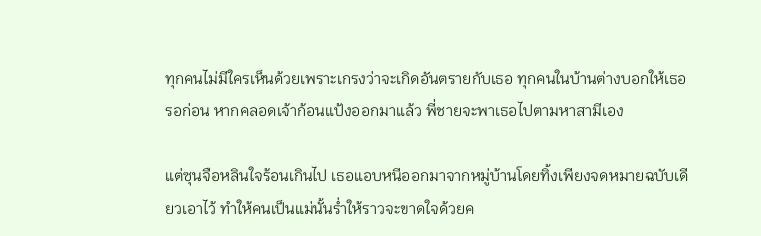ทุกคนไม่มีใครเห็นด้วยเพราะเกรงว่าจะเกิดอันตรายกับเธอ ทุกคนในบ้านต่างบอกให้เธอรอก่อน หากคลอดเจ้าก้อนแป้งออกมาแล้ว พี่ชายจะพาเธอไปตามหาสามีเอง

แต่ซุนจือหลินใจร้อนเกินไป เธอแอบหนีออกมาจากหมู่บ้านโดยทิ้งเพียงจดหมายฉบับเดียวเอาไว้ ทำให้คนเป็นแม่นั้นร่ำให้ราวจะขาดใจด้วยค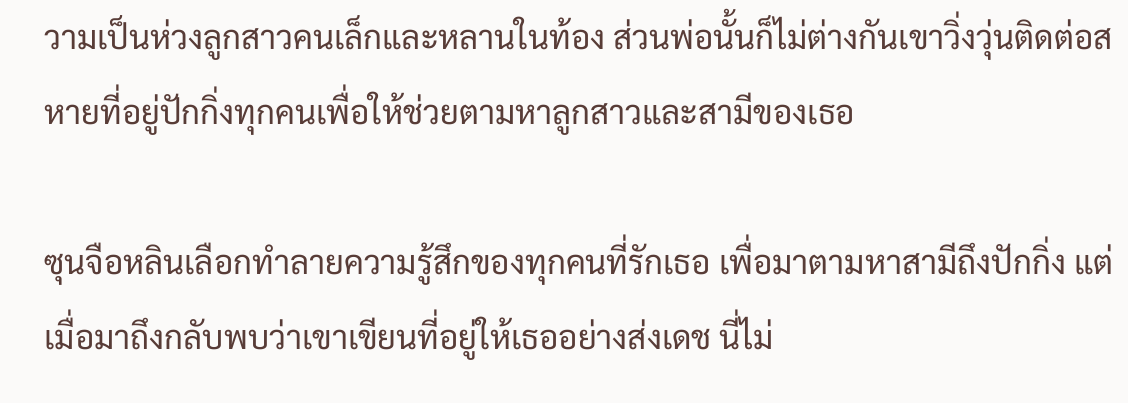วามเป็นห่วงลูกสาวคนเล็กและหลานในท้อง ส่วนพ่อนั้นก็ไม่ต่างกันเขาวิ่งวุ่นติดต่อสหายที่อยู่ปักกิ่งทุกคนเพื่อให้ช่วยตามหาลูกสาวและสามีของเธอ

ซุนจือหลินเลือกทำลายความรู้สึกของทุกคนที่รักเธอ เพื่อมาตามหาสามีถึงปักกิ่ง แต่เมื่อมาถึงกลับพบว่าเขาเขียนที่อยู่ให้เธออย่างส่งเดช นี่ไม่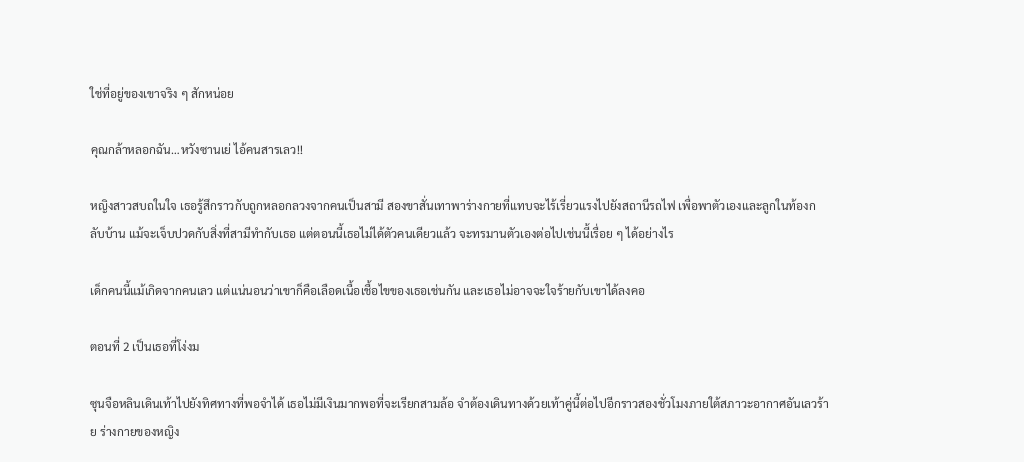ใช่ที่อยู่ของเขาจริง ๆ สักหน่อย

คุณกล้าหลอกฉัน…หวังซานเย่ ไอ้คนสารเลว!!

หญิงสาวสบถในใจ เธอรู้สึกราวกับถูกหลอกลวงจากคนเป็นสามี สองขาสั่นเทาพาร่างกายที่แทบจะไร้เรี่ยวแรงไปยังสถานีรถไฟ เพื่อพาตัวเองและลูกในท้องกลับบ้าน แม้จะเจ็บปวดกับสิ่งที่สามีทำกับเธอ แต่ตอนนี้เธอไม่ได้ตัวคนเดียวแล้ว จะทรมานตัวเองต่อไปเช่นนี้เรื่อย ๆ ได้อย่างไร

เด็กคนนี้แม้เกิดจากคนเลว แต่แน่นอนว่าเขาก็คือเลือดเนื้อเชื้อไขของเธอเช่นกัน และเธอไม่อาจจะใจร้ายกับเขาได้ลงคอ

ตอนที่ 2 เป็นเธอที่โง่งม

ซุนจือหลินเดินเท้าไปยังทิศทางที่พอจำได้ เธอไม่มีเงินมากพอที่จะเรียกสามล้อ จำต้องเดินทางด้วยเท้าคู่นี้ต่อไปอีกราวสองชั่วโมงภายใต้สภาวะอากาศอันเลวร้าย ร่างกายของหญิง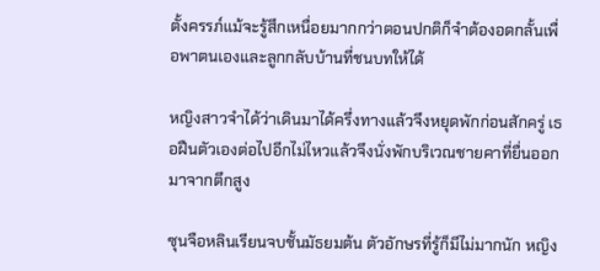ตั้งครรภ์แม้จะรู้สึกเหนื่อยมากกว่าตอนปกติก็จำต้องอดกลั้นเพื่อพาตนเองและลูกกลับบ้านที่ชนบทให้ได้

หญิงสาวจำได้ว่าเดินมาได้ครึ่งทางแล้วจึงหยุดพักก่อนสักครู่ เธอฝืนตัวเองต่อไปอีกไม่ไหวแล้วจึงนั่งพักบริเวณชายคาที่ยื่นออกมาจากตึกสูง

ซุนจือหลินเรียนจบชั้นมัธยมต้น ตัวอักษรที่รู้ก็มีไม่มากนัก หญิง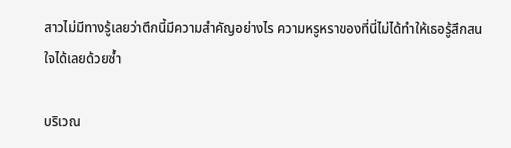สาวไม่มีทางรู้เลยว่าตึกนี้มีความสำคัญอย่างไร ความหรูหราของที่นี่ไม่ได้ทำให้เธอรู้สึกสนใจได้เลยด้วยซ้ำ

บริเวณ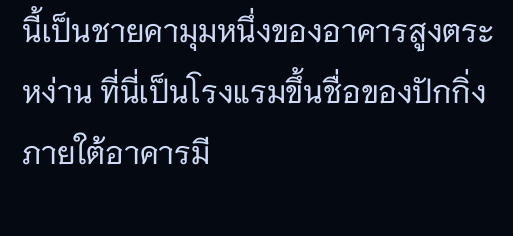นี้เป็นชายคามุมหนึ่งของอาคารสูงตระหง่าน ที่นี่เป็นโรงแรมขึ้นชื่อของปักกิ่ง ภายใต้อาคารมี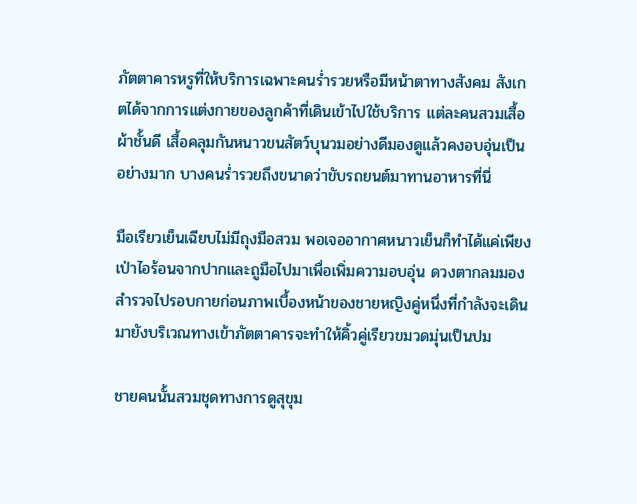ภัตตาคารหรูที่ให้บริการเฉพาะคนร่ำรวยหรือมีหน้าตาทางสังคม สังเกตได้จากการแต่งกายของลูกค้าที่เดินเข้าไปใช้บริการ แต่ละคนสวมเสื้อผ้าชั้นดี เสื้อคลุมกันหนาวขนสัตว์บุนวมอย่างดีมองดูแล้วคงอบอุ่นเป็นอย่างมาก บางคนร่ำรวยถึงขนาดว่าขับรถยนต์มาทานอาหารที่นี่

มือเรียวเย็นเฉียบไม่มีถุงมือสวม พอเจออากาศหนาวเย็นก็ทำได้แค่เพียงเป่าไอร้อนจากปากและถูมือไปมาเพื่อเพิ่มความอบอุ่น ดวงตากลมมองสำรวจไปรอบกายก่อนภาพเบื้องหน้าของชายหญิงคู่หนึ่งที่กำลังจะเดินมายังบริเวณทางเข้าภัตตาคารจะทำให้คิ้วคู่เรียวขมวดมุ่นเป็นปม

ชายคนนั้นสวมชุดทางการดูสุขุม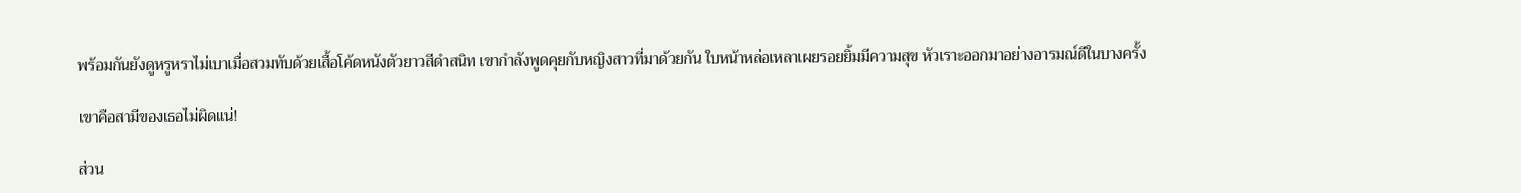พร้อมกันยังดูหรูหราไม่เบาเมื่อสวมทับด้วยเสื้อโค้ดหนังตัวยาวสีดำสนิท เขากำลังพูดคุยกับหญิงสาวที่มาด้วยกัน ใบหน้าหล่อเหลาเผยรอยยิ้มมีความสุข หัวเราะออกมาอย่างอารมณ์ดีในบางครั้ง

เขาคือสามีของเธอไม่ผิดแน่!

ส่วน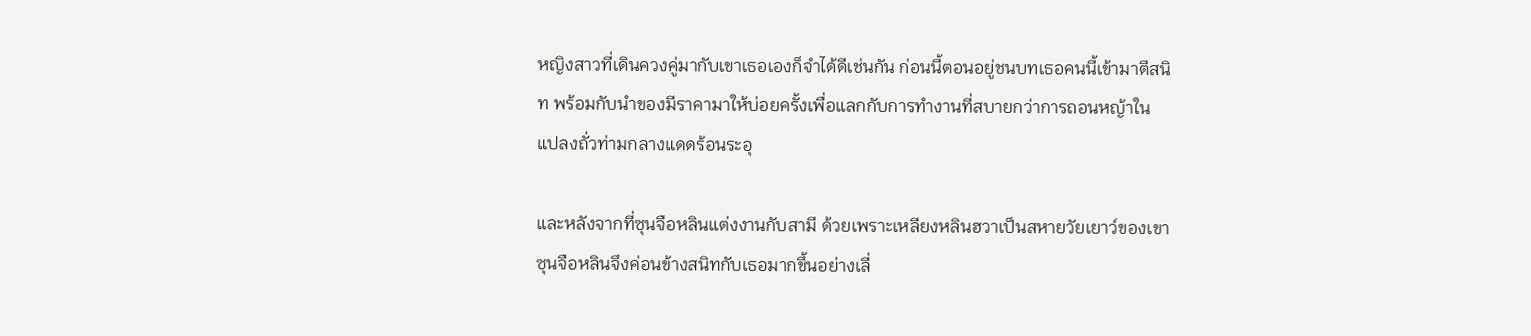หญิงสาวที่เดินควงคู่มากับเขาเธอเองก็จำได้ดีเช่นกัน ก่อนนี้ตอนอยู่ชนบทเธอคนนี้เข้ามาตีสนิท พร้อมกับนำของมีราคามาให้บ่อยครั้งเพื่อแลกกับการทำงานที่สบายกว่าการถอนหญ้าในแปลงถั่วท่ามกลางแดดร้อนระอุ

และหลังจากที่ซุนจือหลินแต่งงานกับสามี ด้วยเพราะเหลียงหลินฮวาเป็นสหายวัยเยาว์ของเขา ซุนจือหลินจึงค่อนข้างสนิทกับเธอมากขึ้นอย่างเลี่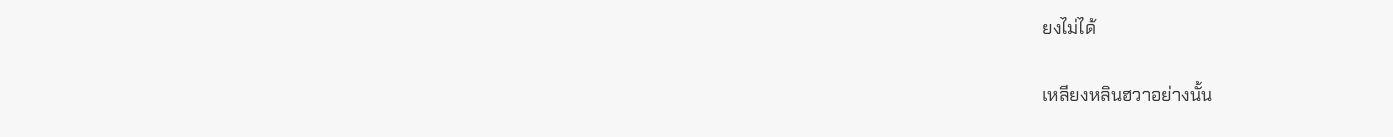ยงไม่ได้

เหลียงหลินฮวาอย่างนั้น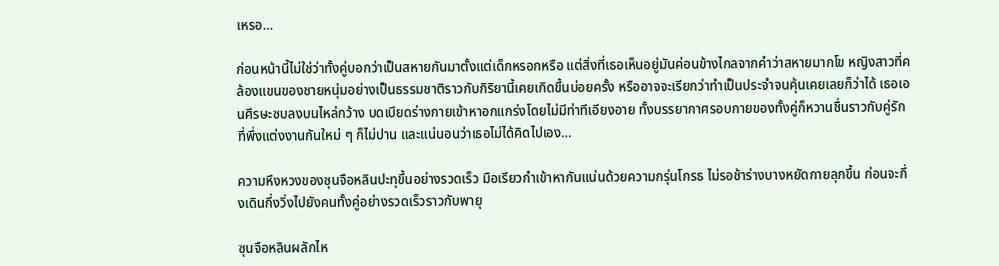เหรอ…

ก่อนหน้านี้ไม่ใช่ว่าทั้งคู่บอกว่าเป็นสหายกันมาตั้งแต่เด็กหรอกหรือ แต่สิ่งที่เธอเห็นอยู่มันค่อนข้างไกลจากคำว่าสหายมากโข หญิงสาวที่คล้องแขนของชายหนุ่มอย่างเป็นธรรมชาติราวกับกิริยานี้เคยเกิดขึ้นบ่อยครั้ง หรืออาจจะเรียกว่าทำเป็นประจำจนคุ้นเคยเลยก็ว่าได้ เธอเอนศีรษะซบลงบนไหล่กว้าง บดเบียดร่างกายเข้าหาอกแกร่งโดยไม่มีท่าทีเอียงอาย ทั้งบรรยากาศรอบกายของทั้งคู่ก็หวานชื่นราวกับคู่รักที่พึ่งแต่งงานกันใหม่ ๆ ก็ไม่ปาน และแน่นอนว่าเธอไม่ได้คิดไปเอง…

ความหึงหวงของซุนจือหลินปะทุขึ้นอย่างรวดเร็ว มือเรียวกำเข้าหากันแน่นด้วยความกรุ่นโกรธ ไม่รอช้าร่างบางหยัดกายลุกขึ้น ก่อนจะกึ่งเดินกึ่งวิ่งไปยังคนทั้งคู่อย่างรวดเร็วราวกับพายุ

ซุนจือหลินผลักไห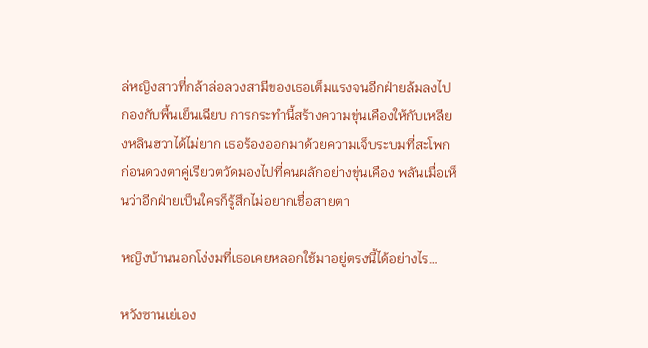ล่หญิงสาวที่กล้าล่อลวงสามีของเธอเต็มแรงจนอีกฝ่ายล้มลงไปกองกับพื้นเย็นเฉียบ การกระทำนี้สร้างความขุ่นเคืองให้กับเหลียงหลินฮวาได้ไม่ยาก เธอร้องออกมาด้วยความเจ็บระบมที่สะโพก ก่อนดวงตาคู่เรียวตวัดมองไปที่คนผลักอย่างขุ่นเคือง พลันเมื่อเห็นว่าอีกฝ่ายเป็นใครก็รู้สึกไม่อยากเชื่อสายตา

หญิงบ้านนอกโง่งมที่เธอเคยหลอกใช้มาอยู่ตรงนี้ได้อย่างไร…

หวังซานเย่เอง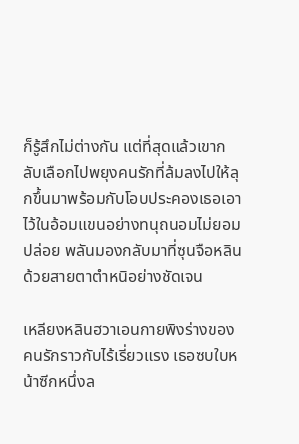ก็รู้สึกไม่ต่างกัน แต่ที่สุดแล้วเขากลับเลือกไปพยุงคนรักที่ล้มลงไปให้ลุกขึ้นมาพร้อมกับโอบประคองเธอเอาไว้ในอ้อมแขนอย่างทนุถนอมไม่ยอมปล่อย พลันมองกลับมาที่ซุนจือหลินด้วยสายตาตำหนิอย่างชัดเจน

เหลียงหลินฮวาเอนกายพิงร่างของคนรักราวกับไร้เรี่ยวแรง เธอซบใบหน้าซีกหนึ่งล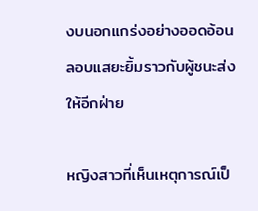งบนอกแกร่งอย่างออดอ้อน ลอบแสยะยิ้มราวกับผู้ชนะส่งให้อีกฝ่าย

หญิงสาวที่เห็นเหตุการณ์เป็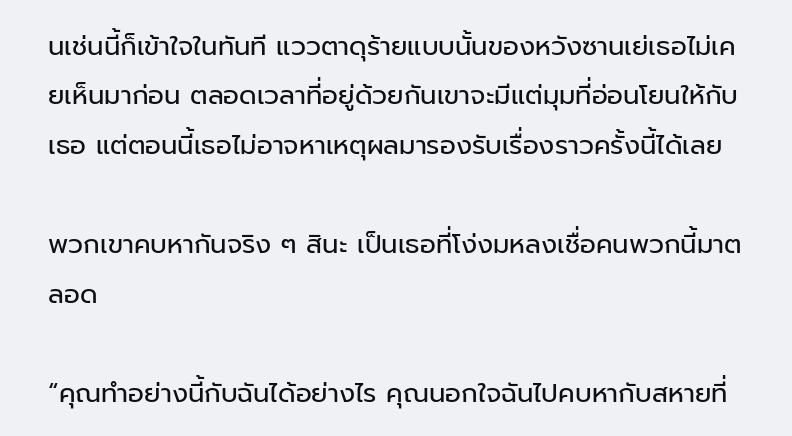นเช่นนี้ก็เข้าใจในทันที แววตาดุร้ายแบบนั้นของหวังซานเย่เธอไม่เคยเห็นมาก่อน ตลอดเวลาที่อยู่ด้วยกันเขาจะมีแต่มุมที่อ่อนโยนให้กับเธอ แต่ตอนนี้เธอไม่อาจหาเหตุผลมารองรับเรื่องราวครั้งนี้ได้เลย

พวกเขาคบหากันจริง ๆ สินะ เป็นเธอที่โง่งมหลงเชื่อคนพวกนี้มาตลอด

“คุณทำอย่างนี้กับฉันได้อย่างไร คุณนอกใจฉันไปคบหากับสหายที่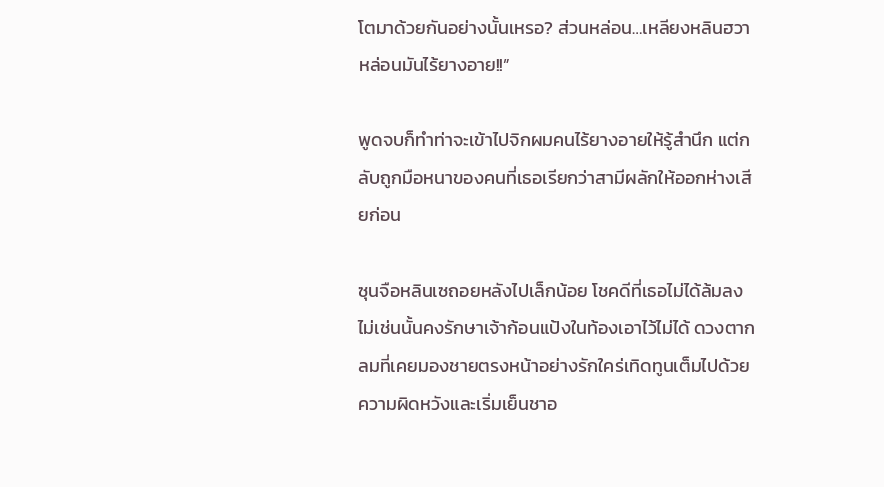โตมาด้วยกันอย่างนั้นเหรอ? ส่วนหล่อน…เหลียงหลินฮวา หล่อนมันไร้ยางอาย!!”

พูดจบก็ทำท่าจะเข้าไปจิกผมคนไร้ยางอายให้รู้สำนึก แต่กลับถูกมือหนาของคนที่เธอเรียกว่าสามีผลักให้ออกห่างเสียก่อน

ซุนจือหลินเซถอยหลังไปเล็กน้อย โชคดีที่เธอไม่ได้ล้มลง ไม่เช่นนั้นคงรักษาเจ้าก้อนแป้งในท้องเอาไว้ไม่ได้ ดวงตากลมที่เคยมองชายตรงหน้าอย่างรักใคร่เทิดทูนเต็มไปด้วยความผิดหวังและเริ่มเย็นชาอ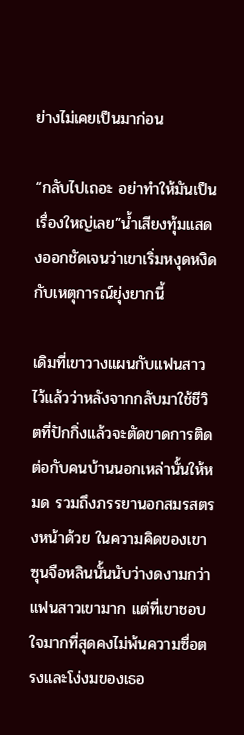ย่างไม่เคยเป็นมาก่อน

“กลับไปเถอะ อย่าทำให้มันเป็นเรื่องใหญ่เลย”น้ำเสียงทุ้มแสดงออกชัดเจนว่าเขาเริ่มหงุดหงิดกับเหตุการณ์ยุ่งยากนี้

เดิมที่เขาวางแผนกับแฟนสาวไว้แล้วว่าหลังจากกลับมาใช้ชีวิตที่ปักกิ่งแล้วจะตัดขาดการติดต่อกับคนบ้านนอกเหล่านั้นให้หมด รวมถึงภรรยานอกสมรสตรงหน้าด้วย ในความคิดของเขาซุนจือหลินนั้นนับว่างดงามกว่าแฟนสาวเขามาก แต่ที่เขาชอบใจมากที่สุดคงไม่พ้นความซื่อตรงและโง่งมของเธอ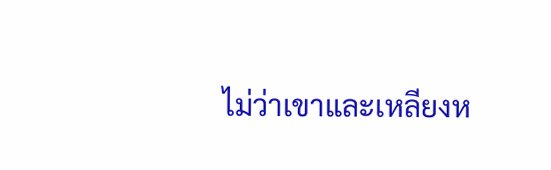ไม่ว่าเขาและเหลียงห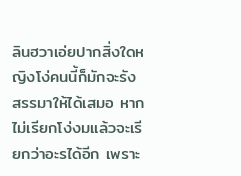ลินฮวาเอ่ยปากสิ่งใดหญิงโง่คนนี้ก็มักจะรังสรรมาให้ได้เสมอ หากไม่เรียกโง่งมแล้วจะเรียกว่าอะรได้อีก เพราะ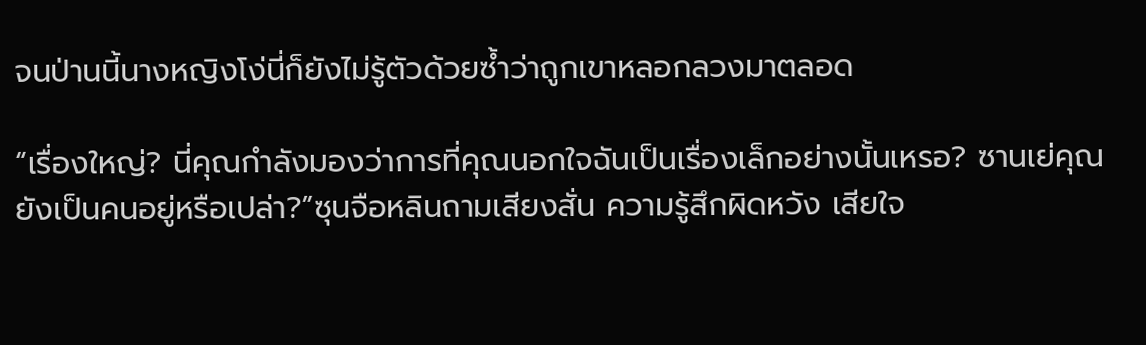จนป่านนี้นางหญิงโง่นี่ก็ยังไม่รู้ตัวด้วยซ้ำว่าถูกเขาหลอกลวงมาตลอด

“เรื่องใหญ่? นี่คุณกำลังมองว่าการที่คุณนอกใจฉันเป็นเรื่องเล็กอย่างนั้นเหรอ? ซานเย่คุณยังเป็นคนอยู่หรือเปล่า?”ซุนจือหลินถามเสียงสั่น ความรู้สึกผิดหวัง เสียใจ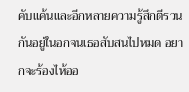คับแค้นและอีกหลายความรู้สึกตีรวนกันอยู่ในอกจนเธอสับสนไปหมด อยากจะร้องไห้ออ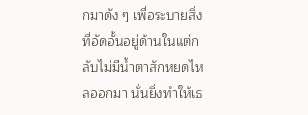กมาดัง ๆ เพื่อระบายสิ่งที่อัดอั้นอยู่ด้านในแต่กลับไม่มีน้ำตาสักหยดไหลออกมา นั่นยิ่งทำให้เธ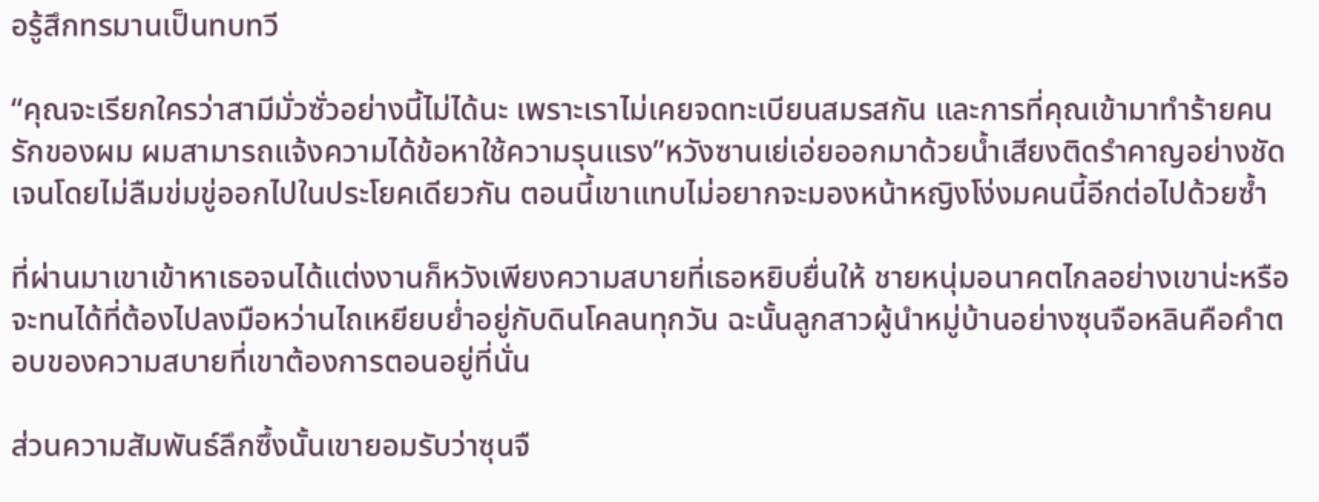อรู้สึกทรมานเป็นทบทวี

“คุณจะเรียกใครว่าสามีมั่วซั่วอย่างนี้ไม่ได้นะ เพราะเราไม่เคยจดทะเบียนสมรสกัน และการที่คุณเข้ามาทำร้ายคนรักของผม ผมสามารถแจ้งความได้ข้อหาใช้ความรุนแรง”หวังซานเย่เอ่ยออกมาด้วยน้ำเสียงติดรำคาญอย่างชัดเจนโดยไม่ลืมข่มขู่ออกไปในประโยคเดียวกัน ตอนนี้เขาแทบไม่อยากจะมองหน้าหญิงโง่งมคนนี้อีกต่อไปด้วยซ้ำ

ที่ผ่านมาเขาเข้าหาเธอจนได้แต่งงานก็หวังเพียงความสบายที่เธอหยิบยื่นให้ ชายหนุ่มอนาคตไกลอย่างเขาน่ะหรือจะทนได้ที่ต้องไปลงมือหว่านไถเหยียบย่ำอยู่กับดินโคลนทุกวัน ฉะนั้นลูกสาวผู้นำหมู่บ้านอย่างซุนจือหลินคือคำตอบของความสบายที่เขาต้องการตอนอยู่ที่นั่น

ส่วนความสัมพันธ์ลึกซึ้งนั้นเขายอมรับว่าซุนจื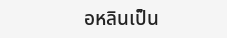อหลินเป็น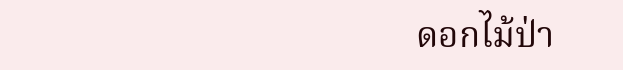ดอกไม้ป่า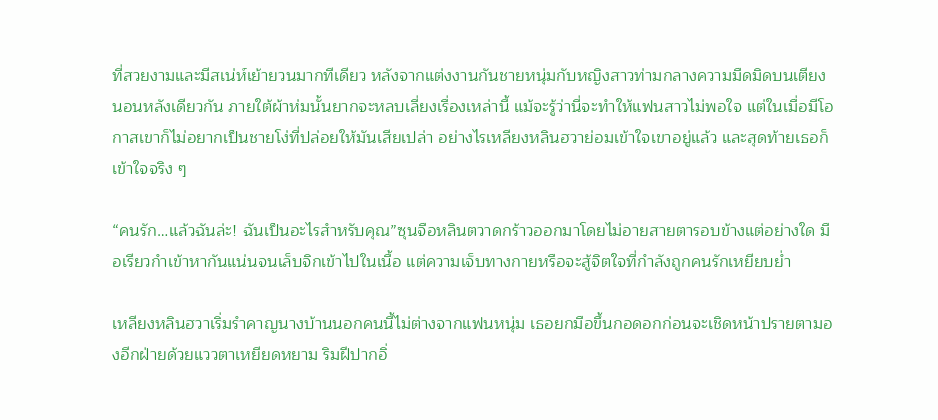ที่สวยงามและมีสเน่ห์เย้ายวนมากทีเดียว หลังจากแต่งงานกันชายหนุ่มกับหญิงสาวท่ามกลางความมืดมิดบนเตียงนอนหลังเดียวกัน ภายใต้ผ้าห่มนั้นยากจะหลบเลี่ยงเรื่องเหล่านี้ แม้จะรู้ว่านี่จะทำให้แฟนสาวไม่พอใจ แต่ในเมื่อมีโอกาสเขาก็ไม่อยากเป็นชายโง่ที่ปล่อยให้มันเสียเปล่า อย่างไรเหลียงหลินฮวาย่อมเข้าใจเขาอยู่แล้ว และสุดท้ายเธอก็เข้าใจจริง ๆ

“คนรัก…แล้วฉันล่ะ! ฉันเป็นอะไรสำหรับคุณ”ซุนจือหลินตวาดกร้าวออกมาโดยไม่อายสายตารอบข้างแต่อย่างใด มือเรียวกำเข้าหากันแน่นจนเล็บจิกเข้าไปในเนื้อ แต่ความเจ็บทางกายหรือจะสู้จิตใจที่กำลังถูกคนรักเหยียบย่ำ

เหลียงหลินฮวาเริ่มรำคาญนางบ้านนอกคนนี้ไม่ต่างจากแฟนหนุ่ม เธอยกมือขึ้นกอดอกก่อนจะเชิดหน้าปรายตามองอีกฝ่ายด้วยแววตาเหยียดหยาม ริมฝีปากอิ่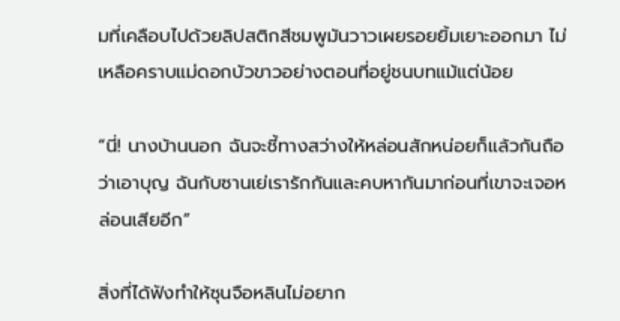มที่เคลือบไปด้วยลิปสติกสีชมพูมันวาวเผยรอยยิ้มเยาะออกมา ไม่เหลือคราบแม่ดอกบัวขาวอย่างตอนที่อยู่ชนบทแม้แต่น้อย

“นี่! นางบ้านนอก ฉันจะชี้ทางสว่างให้หล่อนสักหน่อยก็แล้วกันถือว่าเอาบุญ ฉันกับซานเย่เรารักกันและคบหากันมาก่อนที่เขาจะเจอหล่อนเสียอีก”

สิ่งที่ได้ฟังทำให้ซุนจือหลินไม่อยาก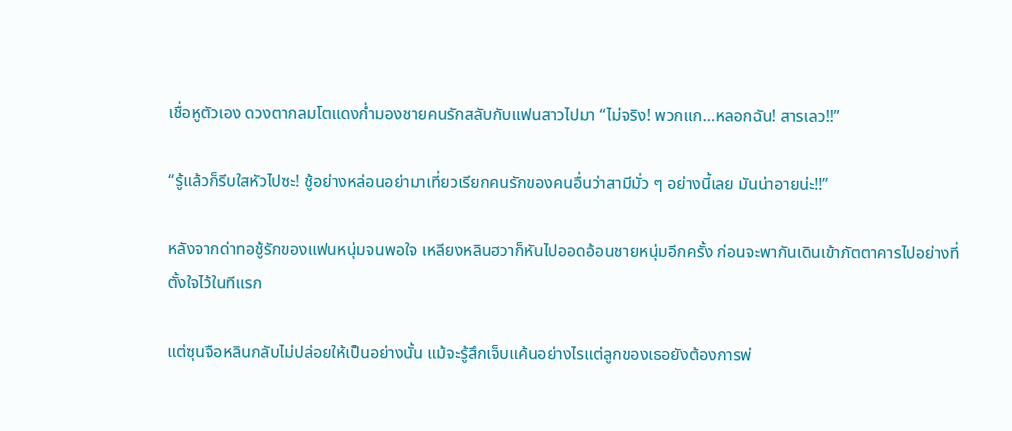เชื่อหูตัวเอง ดวงตากลมโตแดงก่ำมองชายคนรักสลับกับแฟนสาวไปมา “ไม่จริง! พวกแก…หลอกฉัน! สารเลว!!”

“รู้แล้วก็รีบใสหัวไปซะ! ชู้อย่างหล่อนอย่ามาเที่ยวเรียกคนรักของคนอื่นว่าสามีมั่ว ๆ อย่างนี้เลย มันน่าอายน่ะ!!”

หลังจากด่าทอชู้รักของแฟนหนุ่มจนพอใจ เหลียงหลินฮวาก็หันไปออดอ้อนชายหนุ่มอีกครั้ง ก่อนจะพากันเดินเข้าภัตตาคารไปอย่างที่ตั้งใจไว้ในทีแรก

แต่ซุนจือหลินกลับไม่ปล่อยให้เป็นอย่างนั้น แม้จะรู้สึกเจ็บแค้นอย่างไรแต่ลูกของเธอยังต้องการพ่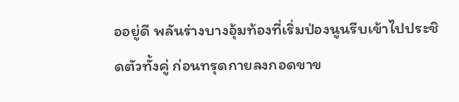ออยู่ดี พลันร่างบางอุ้มท้องที่เริ่มป่องนูนรีบเข้าไปประชิดตัวทั้งคู่ ก่อนทรุดกายลงกอดขาข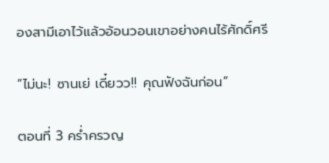องสามีเอาไว้แล้วอ้อนวอนเขาอย่างคนไร้ศักดิ์ศรี

“ไม่นะ! ซานเย่ เดี๋ยวว!! คุณฟังฉันก่อน”

ตอนที่ 3 คร่ำครวญ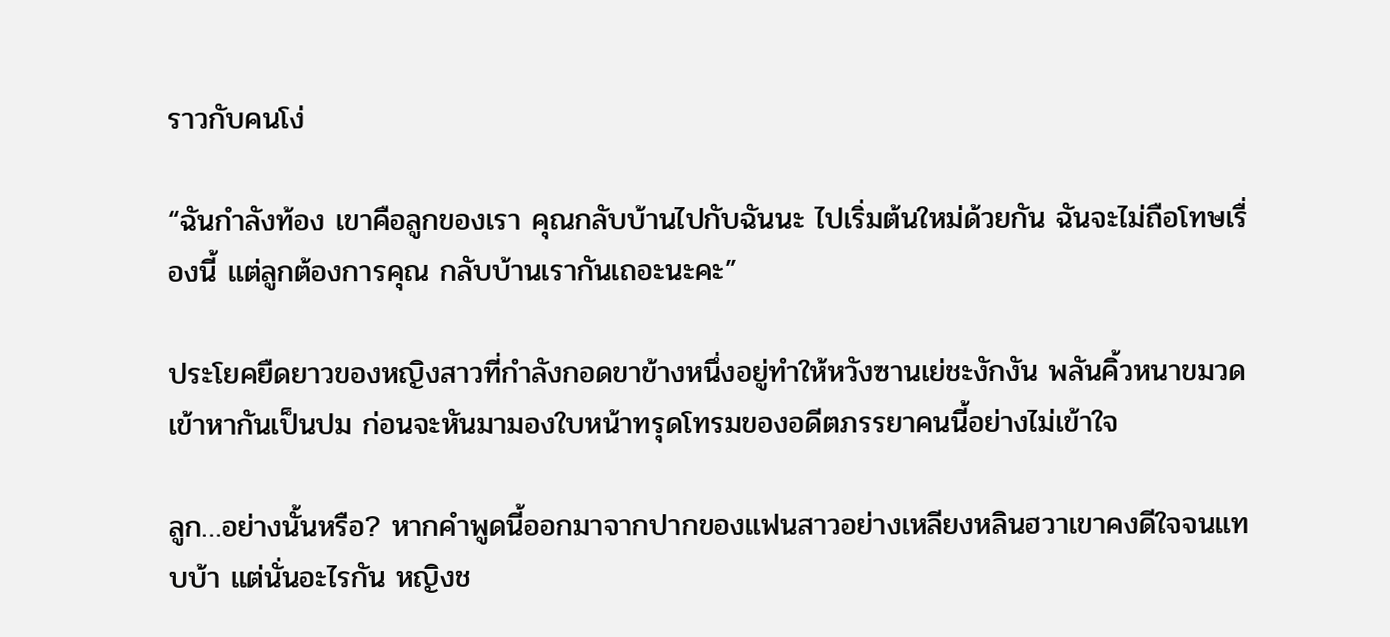ราวกับคนโง่

“ฉันกำลังท้อง เขาคือลูกของเรา คุณกลับบ้านไปกับฉันนะ ไปเริ่มต้นใหม่ด้วยกัน ฉันจะไม่ถือโทษเรื่องนี้ แต่ลูกต้องการคุณ กลับบ้านเรากันเถอะนะคะ”

ประโยคยืดยาวของหญิงสาวที่กำลังกอดขาข้างหนึ่งอยู่ทำให้หวังซานเย่ชะงักงัน พลันคิ้วหนาขมวดเข้าหากันเป็นปม ก่อนจะหันมามองใบหน้าทรุดโทรมของอดีตภรรยาคนนี้อย่างไม่เข้าใจ

ลูก…อย่างนั้นหรือ? หากคำพูดนี้ออกมาจากปากของแฟนสาวอย่างเหลียงหลินฮวาเขาคงดีใจจนแทบบ้า แต่นั่นอะไรกัน หญิงช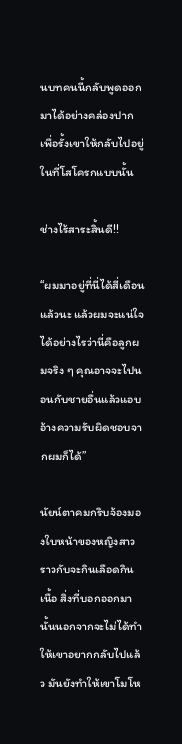นบทคนนี้กลับพูดออกมาได้อย่างคล่องปากเพื่อรั้งเขาให้กลับไปอยู่ในที่โสโครกแบบนั้น

ช่างไร้สาระสิ้นดี!!

“ผมมาอยู่ที่นี่ได้สี่เดือนแล้วนะ แล้วผมจะแน่ใจได้อย่างไรว่านี่คือลูกผมจริง ๆ คุณอาจจะไปนอนกับชายอื่นแล้วแอบอ้างความรับผิดชอบจากผมก็ได้”

นัยน์ตาคมกริบจ้องมองใบหน้าของหญิงสาวราวกับจะกินเลือดกินเนื้อ สิ่งที่บอกออกมานั้นนอกจากจะไม่ได้ทำให้เขาอยากกลับไปแล้ว มันยังทำให้เขาโมโห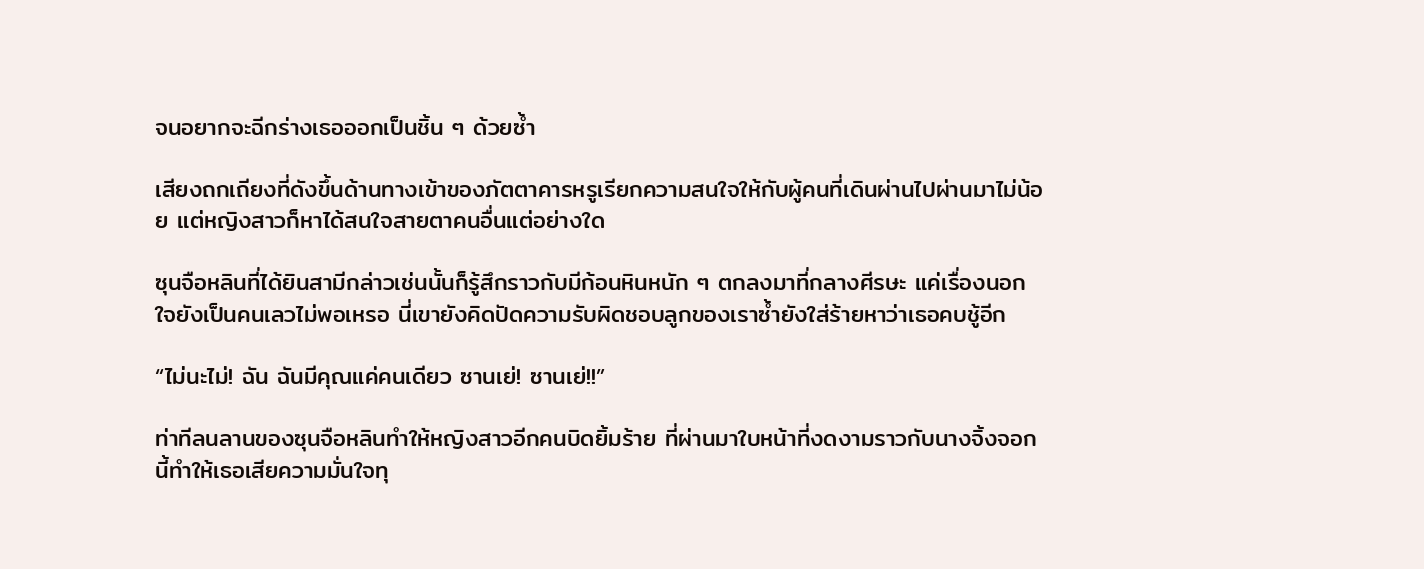จนอยากจะฉีกร่างเธอออกเป็นชิ้น ๆ ด้วยซ้ำ

เสียงถกเถียงที่ดังขึ้นด้านทางเข้าของภัตตาคารหรูเรียกความสนใจให้กับผู้คนที่เดินผ่านไปผ่านมาไม่น้อย แต่หญิงสาวก็หาได้สนใจสายตาคนอื่นแต่อย่างใด

ซุนจือหลินที่ได้ยินสามีกล่าวเช่นนั้นก็รู้สึกราวกับมีก้อนหินหนัก ๆ ตกลงมาที่กลางศีรษะ แค่เรื่องนอกใจยังเป็นคนเลวไม่พอเหรอ นี่เขายังคิดปัดความรับผิดชอบลูกของเราซ้ำยังใส่ร้ายหาว่าเธอคบชู้อีก

“ไม่นะไม่! ฉัน ฉันมีคุณแค่คนเดียว ซานเย่! ซานเย่!!”

ท่าทีลนลานของซุนจือหลินทำให้หญิงสาวอีกคนบิดยิ้มร้าย ที่ผ่านมาใบหน้าที่งดงามราวกับนางจิ้งจอกนี้ทำให้เธอเสียความมั่นใจทุ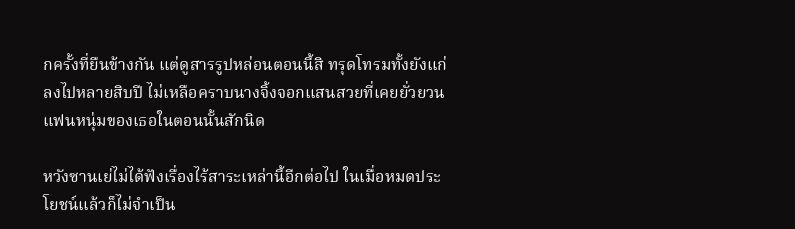กครั้งที่ยืนข้างกัน แต่ดูสารรูปหล่อนตอนนี้สิ ทรุดโทรมทั้งยังแก่ลงไปหลายสิบปี ไม่เหลือคราบนางจิ้งจอกแสนสวยที่เคยยั่วยวนแฟนหนุ่มของเธอในตอนนั้นสักนิด

หวังซานเย่ไม่ได้ฟังเรื่องไร้สาระเหล่านี้อีกต่อไป ในเมื่อหมดประโยชน์แล้วก็ไม่จำเป็น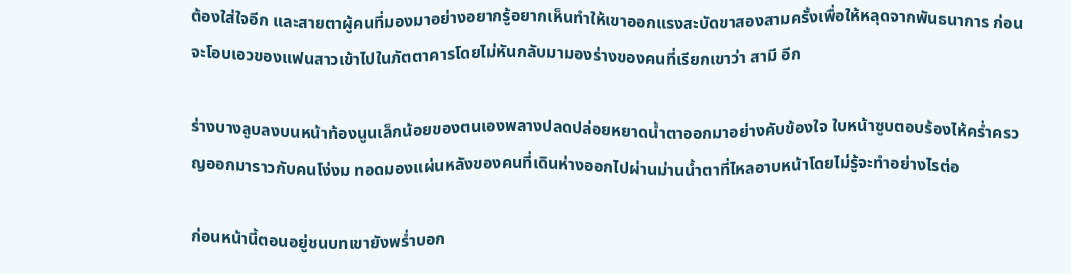ต้องใส่ใจอีก และสายตาผู้คนที่มองมาอย่างอยากรู้อยากเห็นทำให้เขาออกแรงสะบัดขาสองสามครั้งเพื่อให้หลุดจากพันธนาการ ก่อนจะโอบเอวของแฟนสาวเข้าไปในภัตตาคารโดยไม่หันกลับมามองร่างของคนที่เรียกเขาว่า สามี อีก

ร่างบางลูบลงบนหน้าท้องนูนเล็กน้อยของตนเองพลางปลดปล่อยหยาดน้ำตาออกมาอย่างคับข้องใจ ใบหน้าซูบตอบร้องไห้คร่ำครวญออกมาราวกับคนโง่งม ทอดมองแผ่นหลังของคนที่เดินห่างออกไปผ่านม่านน้ำตาที่ไหลอาบหน้าโดยไม่รู้จะทำอย่างไรต่อ

ก่อนหน้านี้ตอนอยู่ชนบทเขายังพร่ำบอก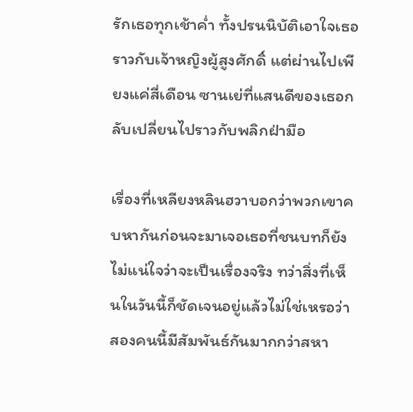รักเธอทุกเช้าค่ำ ทั้งปรนนิบัติเอาใจเธอราวกับเจ้าหญิงผู้สูงศักดิ์ แต่ผ่านไปเพียงแค่สี่เดือน ซานเย่ที่แสนดีของเธอกลับเปลี่ยนไปราวกับพลิกฝ่ามือ

เรื่องที่เหลียงหลินฮวาบอกว่าพวกเขาคบหากันก่อนจะมาเจอเธอที่ชนบทก็ยังไม่แน่ใจว่าจะเป็นเรื่องจริง ทว่าสิ่งที่เห็นในวันนี้ก็ชัดเจนอยู่แล้วไม่ใช่เหรอว่าสองคนนี้มีสัมพันธ์กันมากกว่าสหา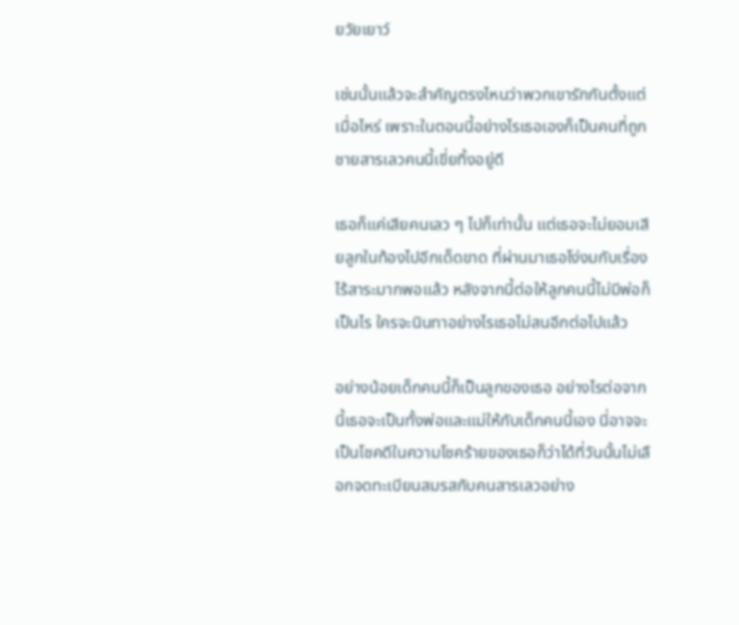ยวัยเยาว์

เช่นนั้นแล้วจะสำคัญตรงไหนว่าพวกเขารักกันตั้งแต่เมื่อไหร่ เพราะในตอนนี้อย่างไรเธอเองก็เป็นคนที่ถูกชายสารเลวคนนี้เขี่ยทิ้งอยู่ดี

เธอก็แค่เสียคนเลว ๆ ไปก็เท่านั้น แต่เธอจะไม่ยอมเสียลูกในท้องไปอีกเด็ดขาด ที่ผ่านมาเธอโง่งมกับเรื่องไร้สาระมากพอแล้ว หลังจากนี้ต่อให้ลูกคนนี้ไม่มีพ่อก็เป็นไร ใครจะนินทาอย่างไรเธอไม่สนอีกต่อไปแล้ว

อย่างน้อยเด็กคนนี้ก็เป็นลูกของเธอ อย่างไรต่อจากนี้เธอจะเป็นทั้งพ่อและแม่ให้กับเด็กคนนี้เอง นี่อาจจะเป็นโชคดีในความโชคร้ายของเธอก็ว่าได้ที่วันนั้นไม่เลือกจดทะเบียนสมรสกับคนสารเลวอย่าง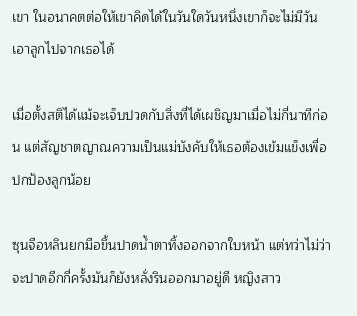เขา ในอนาคตต่อให้เขาคิดได้ในวันใดวันหนึ่งเขาก็จะไม่มีวันเอาลูกไปจากเธอได้

เมื่อตั้งสติได้แม้จะเจ็บปวดกับสิ่งที่ได้เผชิญมาเมื่อไม่กี่นาทีก่อน แต่สัญชาตญาณความเป็นแม่บังคับให้เธอต้องเข้มแข็งเพื่อปกป้องลูกน้อย

ซุนจือหลินยกมือขึ้นปาดน้ำตาทิ้งออกจากใบหน้า แต่ทว่าไม่ว่าจะปาดอีกกี่ครั้งมันก็ยังหลั่งรินออกมาอยู่ดี หญิงสาว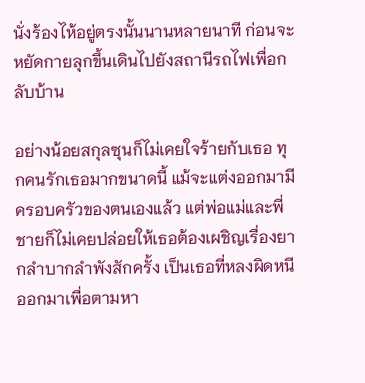นั่งร้องไห้อยู่ตรงนั้นนานหลายนาที ก่อนจะหยัดกายลุกขึ้นเดินไปยังสถานีรถไฟเพื่อกลับบ้าน

อย่างน้อยสกุลซุนก็ไม่เคยใจร้ายกับเธอ ทุกคนรักเธอมากขนาดนี้ แม้จะแต่งออกมามีครอบครัวของตนเองแล้ว แต่พ่อแม่และพี่ชายก็ไม่เคยปล่อยให้เธอต้องเผชิญเรื่องยากลำบากลำพังสักครั้ง เป็นเธอที่หลงผิดหนีออกมาเพื่อตามหา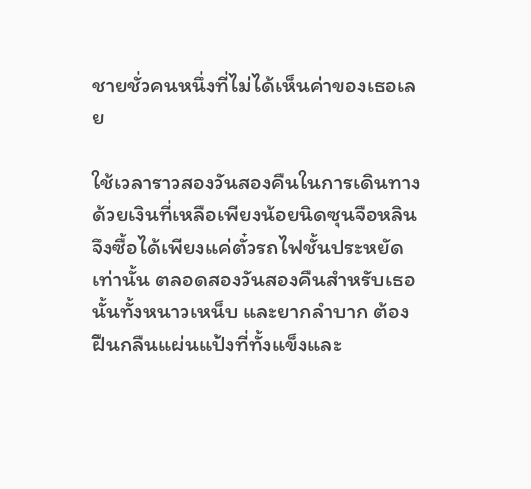ชายชั่วคนหนึ่งที่ไม่ได้เห็นค่าของเธอเลย

ใช้เวลาราวสองวันสองคืนในการเดินทาง ด้วยเงินที่เหลือเพียงน้อยนิดซุนจือหลินจึงซื้อได้เพียงแค่ตั๋วรถไฟชั้นประหยัดเท่านั้น ตลอดสองวันสองคืนสำหรับเธอนั้นทั้งหนาวเหน็บ และยากลำบาก ต้องฝืนกลืนแผ่นแป้งที่ทั้งแข็งและ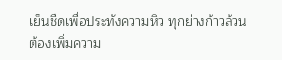เย็นชืดเพื่อประทังความหิว ทุกย่างก้าวล้วนต้องเพิ่มความ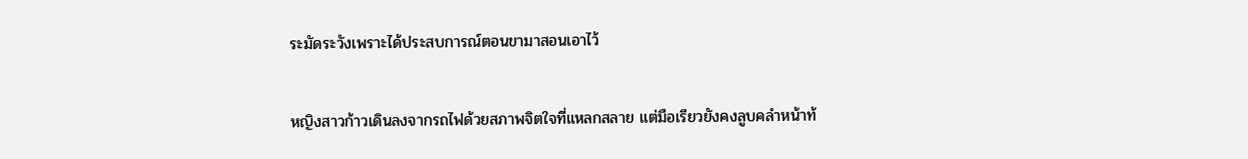ระมัดระวังเพราะได้ประสบการณ์ตอนขามาสอนเอาไว้

หญิงสาวก้าวเดินลงจากรถไฟด้วยสภาพจิตใจที่แหลกสลาย แต่มือเรียวยังคงลูบคลำหน้าท้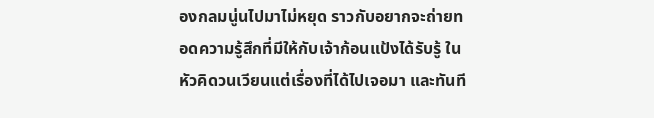องกลมนู่นไปมาไม่หยุด ราวกับอยากจะถ่ายทอดความรู้สึกที่มีให้กับเจ้าก้อนแป้งได้รับรู้ ในหัวคิดวนเวียนแต่เรื่องที่ได้ไปเจอมา และทันที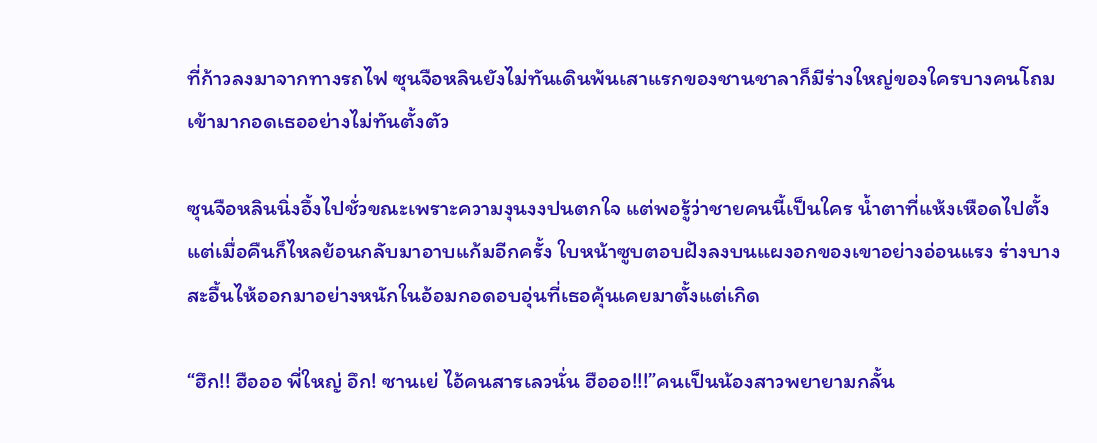ที่ก้าวลงมาจากทางรถไฟ ซุนจือหลินยังไม่ทันเดินพ้นเสาแรกของชานชาลาก็มีร่างใหญ่ของใครบางคนโถมเข้ามากอดเธออย่างไม่ทันตั้งตัว

ซุนจือหลินนิ่งอึ้งไปชั่วขณะเพราะความงุนงงปนตกใจ แต่พอรู้ว่าชายคนนี้เป็นใคร น้ำตาที่แห้งเหือดไปตั้งแต่เมื่อคืนก็ไหลย้อนกลับมาอาบแก้มอีกครั้ง ใบหน้าซูบตอบฝังลงบนแผงอกของเขาอย่างอ่อนแรง ร่างบางสะอื้นไห้ออกมาอย่างหนักในอ้อมกอดอบอุ่นที่เธอคุ้นเคยมาตั้งแต่เกิด

“ฮึก!! ฮือออ พี่ใหญ่ อึก! ซานเย่ ไอ้คนสารเลวนั่น ฮือออ!!!”คนเป็นน้องสาวพยายามกลั้น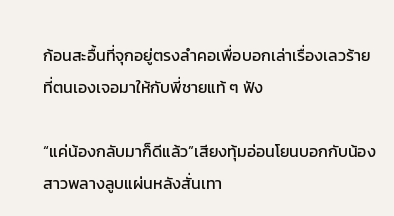ก้อนสะอื้นที่จุกอยู่ตรงลำคอเพื่อบอกเล่าเรื่องเลวร้ายที่ตนเองเจอมาให้กับพี่ชายแท้ ๆ ฟัง

“แค่น้องกลับมาก็ดีแล้ว”เสียงทุ้มอ่อนโยนบอกกับน้องสาวพลางลูบแผ่นหลังสั่นเทา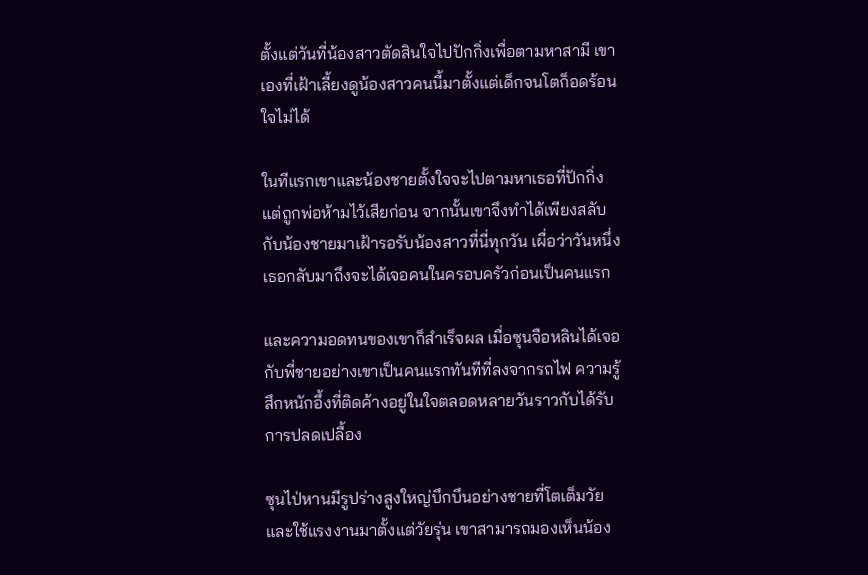ตั้งแต่วันที่น้องสาวตัดสินใจไปปักกิ่งเพื่อตามหาสามี เขาเองที่เฝ้าเลี้ยงดูน้องสาวคนนี้มาตั้งแต่เด็กจนโตก็อดร้อนใจไม่ได้

ในทีแรกเขาและน้องชายตั้งใจจะไปตามหาเธอที่ปักกิ่ง แต่ถูกพ่อห้ามไว้เสียก่อน จากนั้นเขาจึงทำได้เพียงสลับกับน้องชายมาเฝ้ารอรับน้องสาวที่นี่ทุกวัน เผื่อว่าวันหนึ่งเธอกลับมาถึงจะได้เจอคนในครอบครัวก่อนเป็นคนแรก

และความอดทนของเขาก็สำเร็จผล เมื่อซุนจือหลินได้เจอกับพี่ชายอย่างเขาเป็นคนแรกทันทีที่ลงจากรถไฟ ความรู้สึกหนักอึ้งที่ติดค้างอยู่ในใจตลอดหลายวันราวกับได้รับการปลดเปลื้อง

ซุนไป่หานมีรูปร่างสูงใหญ่บึกบึนอย่างชายที่โตเต็มวัยและใช้แรงงานมาตั้งแต่วัยรุ่น เขาสามารถมองเห็นน้อง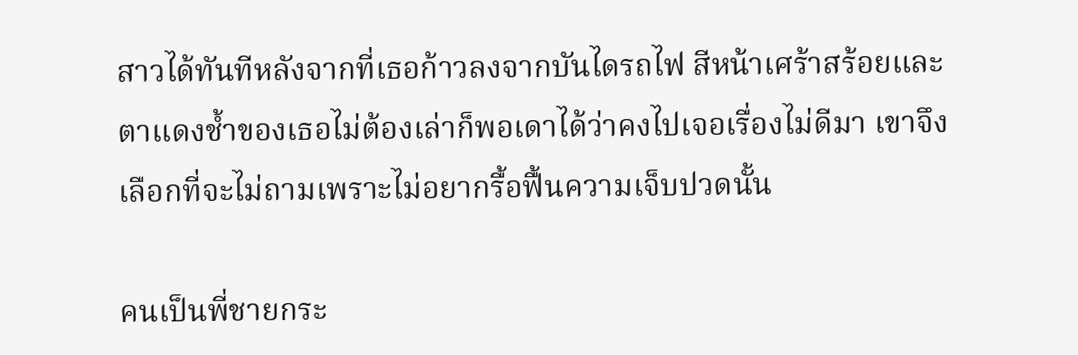สาวได้ทันทีหลังจากที่เธอก้าวลงจากบันไดรถไฟ สีหน้าเศร้าสร้อยและตาแดงช้ำของเธอไม่ต้องเล่าก็พอเดาได้ว่าคงไปเจอเรื่องไม่ดีมา เขาจึงเลือกที่จะไม่ถามเพราะไม่อยากรื้อฟื้นความเจ็บปวดนั้น

คนเป็นพี่ชายกระ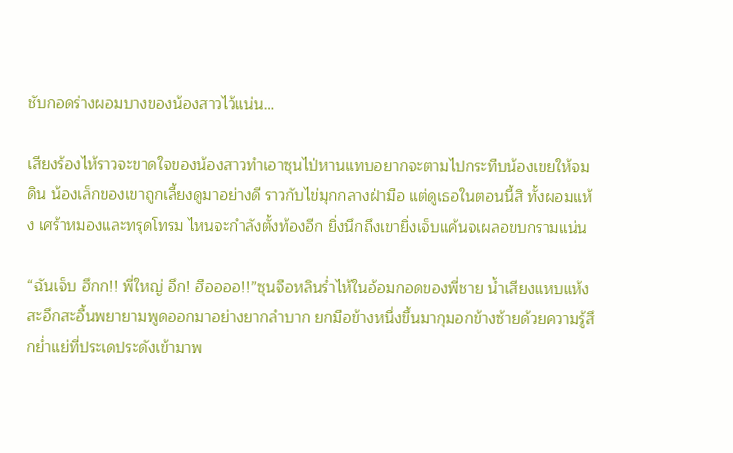ชับกอดร่างผอมบางของน้องสาวไว้แน่น…

เสียงร้องไห้ราวจะขาดใจของน้องสาวทำเอาซุนไป่หานแทบอยากจะตามไปกระทืบน้องเขยให้จมดิน น้องเล็กของเขาถูกเลี้ยงดูมาอย่างดี ราวกับไข่มุกกลางฝ่ามือ แต่ดูเธอในตอนนี้สิ ทั้งผอมแห้ง เศร้าหมองและทรุดโทรม ไหนจะกำลังตั้งท้องอีก ยิ่งนึกถึงเขายิ่งเจ็บแค้นจเผลอขบกรามแน่น

“ฉันเจ็บ ฮึกก!! พี่ใหญ่ อึก! ฮืออออ!!”ซุนจือหลินร่ำไห้ในอ้อมกอดของพี่ชาย น้ำเสียงแหบแห้งสะอึกสะอื้นพยายามพูดออกมาอย่างยากลำบาก ยกมือข้างหนึ่งขึ้นมากุมอกข้างซ้ายด้วยความรู้สึกย่ำแย่ที่ประเดประดังเข้ามาพ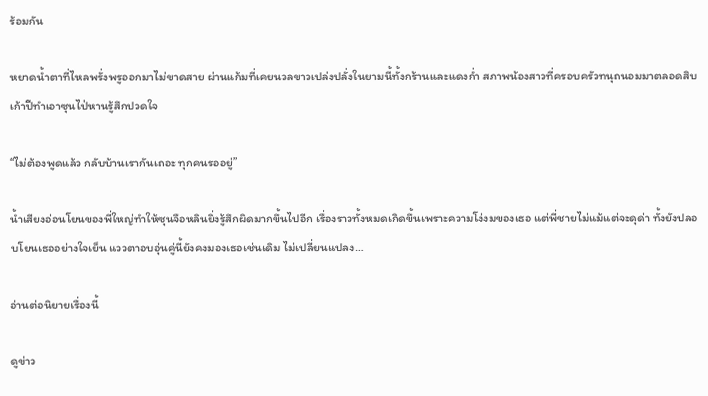ร้อมกัน

หยาดน้ำตาที่ไหลพรั่งพรูออกมาไม่ขาดสาย ผ่านแก้มที่เคยนวลขาวเปล่งปลั่งในยามนี้ทั้งกร้านและแดงก่ำ สภาพน้องสาวที่ครอบครัวทนุถนอมมาตลอดสิบเก้าปีทำเอาซุนไป่หานรู้สึกปวดใจ

“ไม่ต้องพูดแล้ว กลับบ้านเรากันเถอะ ทุกคนรออยู่”

น้ำเสียงอ่อนโยนของพี่ใหญ่ทำให้ซุนจือหลินยิ่งรู้สึกผิดมากขึ้นไปอีก เรื่องราวทั้งหมดเกิดขึ้นเพราะความโง่งมของเธอ แต่พี่ชายไม่แม้แต่จะดุด่า ทั้งยังปลอบโยนเธออย่างใจเย็น แววตาอบอุ่นคู่นี้ยังคงมองเธอเช่นเดิม ไม่เปลี่ยนแปลง…

อ่านต่อนิยายเรื่องนี้

ดูข่าว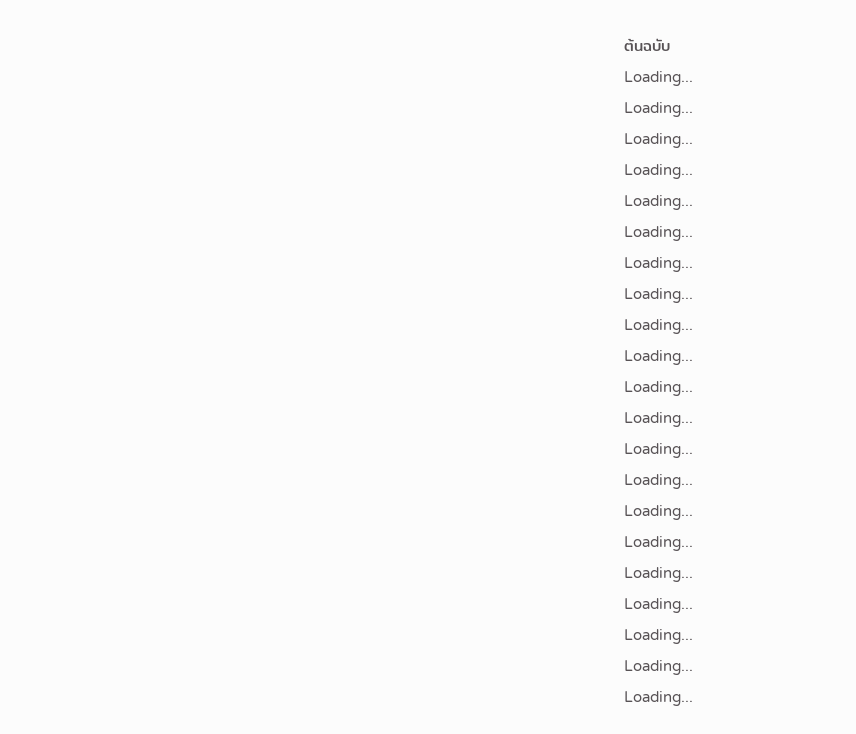ต้นฉบับ
Loading...
Loading...
Loading...
Loading...
Loading...
Loading...
Loading...
Loading...
Loading...
Loading...
Loading...
Loading...
Loading...
Loading...
Loading...
Loading...
Loading...
Loading...
Loading...
Loading...
Loading...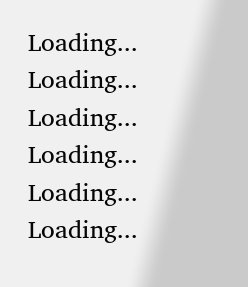Loading...
Loading...
Loading...
Loading...
Loading...
Loading...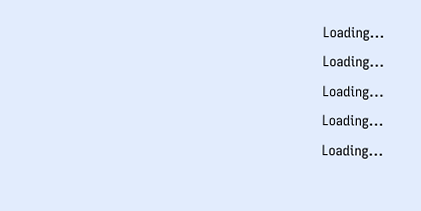Loading...
Loading...
Loading...
Loading...
Loading...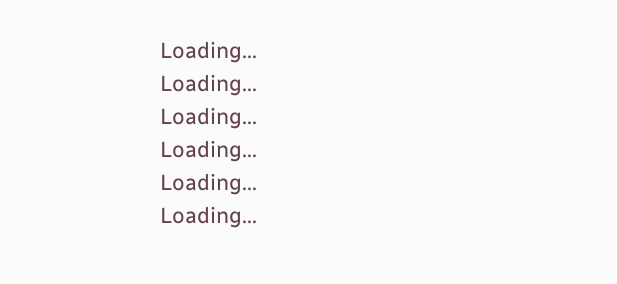Loading...
Loading...
Loading...
Loading...
Loading...
Loading...